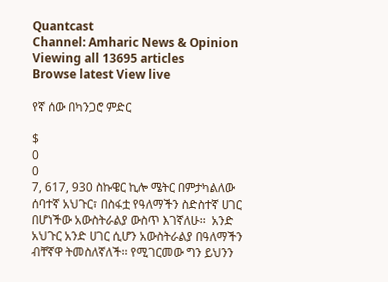Quantcast
Channel: Amharic News & Opinion
Viewing all 13695 articles
Browse latest View live

የኛ ሰው በካንጋሮ ምድር

$
0
0
7, 617, 930 ስኩዌር ኪሎ ሜትር በምታካልለው ሰባተኛ አህጉር፣ በስፋቷ የዓለማችን ስድስተኛ ሀገር በሆነችው አውስትራልያ ውስጥ እገኛለሁ፡፡  አንድ አህጉር አንድ ሀገር ሲሆን አውስትራልያ በዓለማችን ብቸኛዋ ትመስለኛለች፡፡ የሚገርመው ግን ይህንን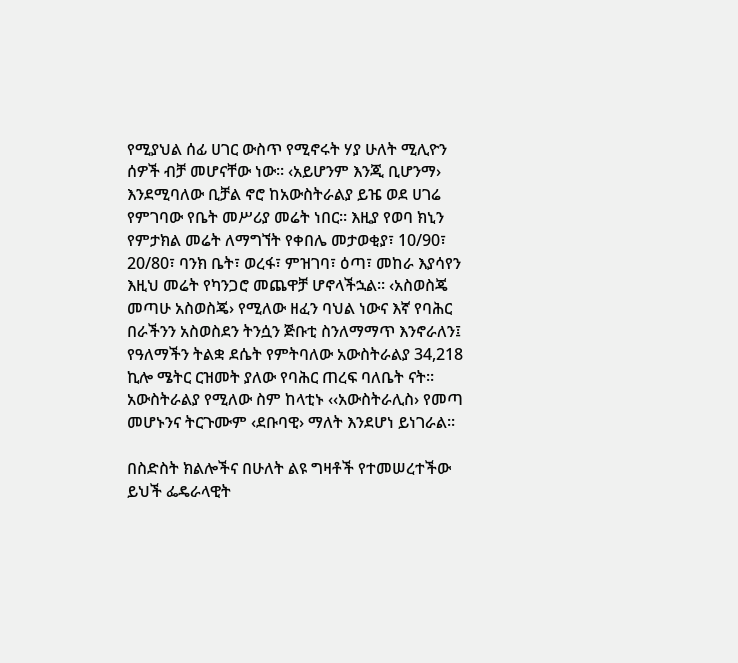የሚያህል ሰፊ ሀገር ውስጥ የሚኖሩት ሃያ ሁለት ሚሊዮን ሰዎች ብቻ መሆናቸው ነው፡፡ ‹አይሆንም እንጂ ቢሆንማ› እንደሚባለው ቢቻል ኖሮ ከአውስትራልያ ይዤ ወደ ሀገሬ የምገባው የቤት መሥሪያ መሬት ነበር፡፡ እዚያ የወባ ክኒን የምታክል መሬት ለማግኘት የቀበሌ መታወቂያ፣ 10/90፣ 20/80፣ ባንክ ቤት፣ ወረፋ፣ ምዝገባ፣ ዕጣ፣ መከራ እያሳየን እዚህ መሬት የካንጋሮ መጨዋቻ ሆኖላችኋል፡፡ ‹አስወስጄ መጣሁ አስወስጄ› የሚለው ዘፈን ባህል ነውና እኛ የባሕር በራችንን አስወስደን ትንሷን ጅቡቲ ስንለማማጥ እንኖራለን፤ የዓለማችን ትልቋ ደሴት የምትባለው አውስትራልያ 34,218 ኪሎ ሜትር ርዝመት ያለው የባሕር ጠረፍ ባለቤት ናት፡፡ አውስትራልያ የሚለው ስም ከላቲኑ ‹‹አውስትራሊስ› የመጣ መሆኑንና ትርጉሙም ‹ደቡባዊ› ማለት እንደሆነ ይነገራል፡፡

በስድስት ክልሎችና በሁለት ልዩ ግዛቶች የተመሠረተችው ይህች ፌዴራላዊት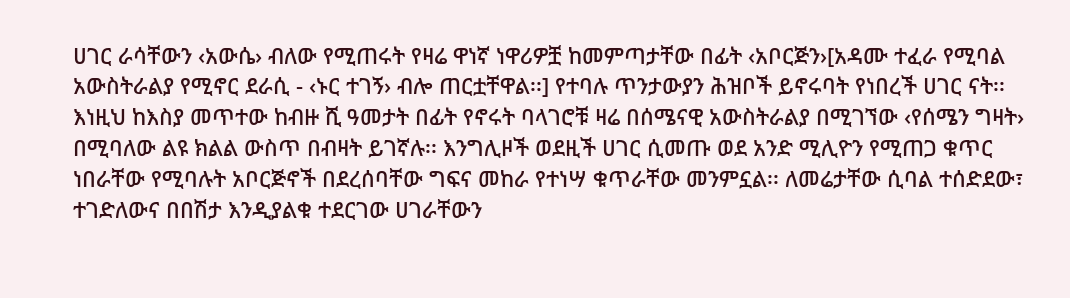ሀገር ራሳቸውን ‹አውሴ› ብለው የሚጠሩት የዛሬ ዋነኛ ነዋሪዎቿ ከመምጣታቸው በፊት ‹አቦርጅን›[አዳሙ ተፈራ የሚባል አውስትራልያ የሚኖር ደራሲ - ‹ኑር ተገኝ› ብሎ ጠርቷቸዋል፡፡] የተባሉ ጥንታውያን ሕዝቦች ይኖሩባት የነበረች ሀገር ናት፡፡ እነዚህ ከእስያ መጥተው ከብዙ ሺ ዓመታት በፊት የኖሩት ባላገሮቹ ዛሬ በሰሜናዊ አውስትራልያ በሚገኘው ‹የሰሜን ግዛት› በሚባለው ልዩ ክልል ውስጥ በብዛት ይገኛሉ፡፡ እንግሊዞች ወደዚች ሀገር ሲመጡ ወደ አንድ ሚሊዮን የሚጠጋ ቁጥር ነበራቸው የሚባሉት አቦርጅኖች በደረሰባቸው ግፍና መከራ የተነሣ ቁጥራቸው መንምኗል፡፡ ለመሬታቸው ሲባል ተሰድደው፣ ተገድለውና በበሽታ እንዲያልቁ ተደርገው ሀገራቸውን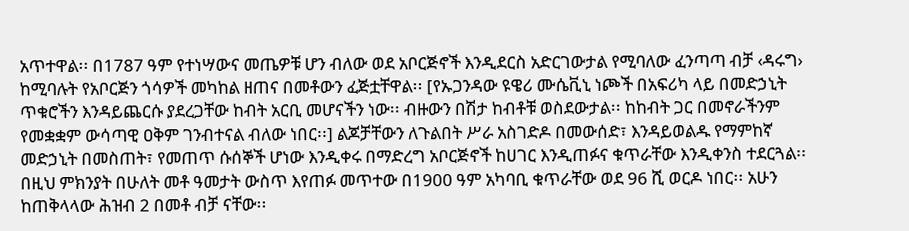አጥተዋል፡፡ በ1787 ዓም የተነሣውና መጤዎቹ ሆን ብለው ወደ አቦርጅኖች እንዲደርስ አድርገውታል የሚባለው ፈንጣጣ ብቻ ‹ዳሩግ› ከሚባሉት የአቦርጅን ጎሳዎች መካከል ዘጠና በመቶውን ፈጅቷቸዋል፡፡ [የኡጋንዳው ዩዌሪ ሙሴቪኒ ነጮች በአፍሪካ ላይ በመድኃኒት ጥቁሮችን እንዳይጨርሱ ያደረጋቸው ከብት አርቢ መሆናችን ነው፡፡ ብዙውን በሽታ ከብቶቹ ወስደውታል፡፡ ከከብት ጋር በመኖራችንም የመቋቋም ውሳጣዊ ዐቅም ገንብተናል ብለው ነበር፡፡] ልጆቻቸውን ለጉልበት ሥራ አስገድዶ በመውሰድ፣ እንዳይወልዱ የማምከኛ መድኃኒት በመስጠት፣ የመጠጥ ሱሰኞች ሆነው እንዲቀሩ በማድረግ አቦርጅኖች ከሀገር እንዲጠፉና ቁጥራቸው እንዲቀንስ ተደርጓል፡፡ በዚህ ምክንያት በሁለት መቶ ዓመታት ውስጥ እየጠፉ መጥተው በ1900 ዓም አካባቢ ቁጥራቸው ወደ 96 ሺ ወርዶ ነበር፡፡ አሁን ከጠቅላላው ሕዝብ 2 በመቶ ብቻ ናቸው፡፡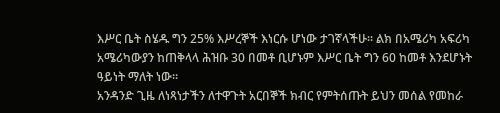እሥር ቤት ስሄዱ ግን 25% እሥረኞች እነርሱ ሆነው ታገኛላችሁ፡፡ ልክ በአሜሪካ አፍሪካ አሜሪካውያን ከጠቅላላ ሕዝቡ 30 በመቶ ቢሆኑም እሥር ቤት ግን 60 ከመቶ እንደሆኑት ዓይነት ማለት ነው፡፡
አንዳንድ ጊዜ ለነጻነታችን ለተዋጉት አርበኞች ክብር የምትሰጡት ይህን መሰል የመከራ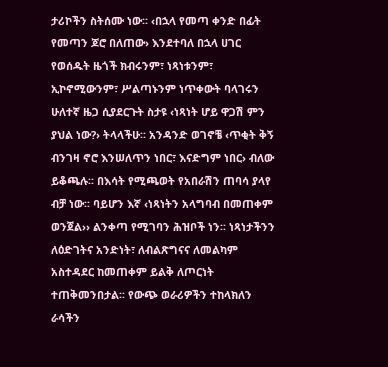ታሪኮችን ስትሰሙ ነው፡፡ ‹በኋላ የመጣ ቀንድ በፊት የመጣን ጆሮ በለጠው› እንደተባለ በኋላ ሀገር የወሰዱት ዜጎች ክብሩንም፣ ነጻነቱንም፣ ኢኮኖሚውንም፣ ሥልጣኑንም ነጥቀውት ባላገሩን ሁለተኛ ዜጋ ሲያደርጉት ስታዩ ‹ነጻነት ሆይ ዋጋሽ ምን ያህል ነው?› ትላላችሁ፡፡ አንዳንድ ወገኖቼ ‹ጥቂት ቅኝ ብንገዛ ኖሮ እንሠለጥን ነበር፣ እናድግም ነበር› ብለው ይቆጫሉ፡፡ በእሳት የሚጫወት የአበራሽን ጠባሳ ያላየ ብቻ ነው፡፡ ባይሆን እኛ ‹ነጻነትን አላግባብ በመጠቀም ወንጀል›› ልንቀጣ የሚገባን ሕዝቦች ነን፡፡ ነጻነታችንን ለዕድገትና አንድነት፣ ለብልጽግናና ለመልካም አስተዳደር ከመጠቀም ይልቅ ለጦርነት ተጠቅመንበታል፡፡ የውጭ ወራሪዎችን ተከላክለን ራሳችን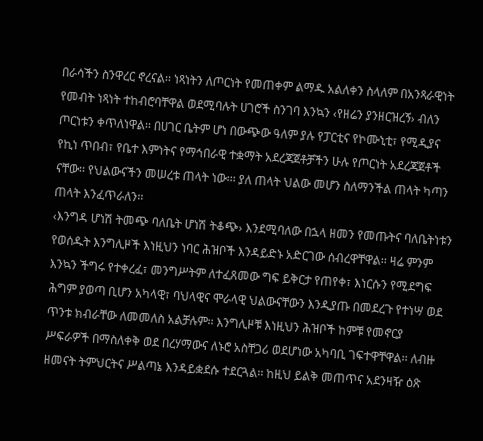በራሳችን ስንዋረር ኖረናል፡፡ ነጻነትን ለጦርነት የመጠቀም ልማዱ አልለቀን ስላለም በአንጻራዊነት የመብት ነጻነት ተከብሮባቸዋል ወደሚባሉት ሀገሮች ስንገባ እንኳን ‹የዘሬን ያንዘርዝረኝ› ብለን ጦርነቱን ቀጥለነዋል፡፡ በሀገር ቤትም ሆነ በውጭው ዓለም ያሉ የፓርቲና የኮሙኒቲ፣ የሚዲያና የኪነ ጥበብ፣ የቤተ እምነትና የማኅበራዊ ተቋማት አደረጃጀቶቻችን ሁሉ የጦርነት አደረጃጀቶች ናቸው፡፡ የህልውናችን መሠረቱ ጠላት ነው፡፡፡ ያለ ጠላት ህልው መሆን ስለማንችል ጠላት ካጣን ጠላት እንፈጥራለን፡፡
‹እንግዳ ሆነሽ ትመጭ ባለቤት ሆነሽ ትቆጭ› እንደሚባለው በኋላ ዘመን የመጡትና ባለቤትነቱን የወሰዱት እንግሊዞች እነዚህን ነባር ሕዝቦች እንዳይድኑ አድርገው ሰብረዋቸዋል፡፡ ዛሬ ምንም እንኳን ችግሩ የተቀረፈ፣ መንግሥትም ለተፈጸመው ግፍ ይቅርታ የጠየቀ፣ እነርሱን የሚደግፍ ሕግም ያወጣ ቢሆን አካላዊ፣ ባህላዊና ሞራላዊ ህልውናቸውን እንዲያጡ በመደረጉ የተነሣ ወደ ጥንቱ ክብራቸው ለመመለስ አልቻሉም፡፡ እንግሊዞቹ እነዚህን ሕዝቦች ከምቹ የመኖርያ ሥፍራዎች በማስለቀቅ ወደ በረሃማውና ለኑሮ አስቸጋሪ ወደሆነው አካባቢ ገፍተዋቸዋል፡፡ ለብዙ ዘመናት ትምህርትና ሥልጣኔ እንዳይቋደሱ ተደርጓል፡፡ ከዚህ ይልቅ መጠጥና አደንዛዥ ዕጽ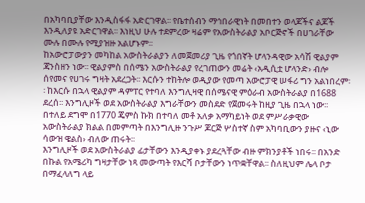በአካባቢያቸው እንዲስፋፋ አድርገዋል፡፡ የቤተሰብን ማኅበራዊነት በመበተን ወላጆችና ልጆች እንዲለያዩ አድርገዋል፡፡ እነዚህ ሁሉ ተደምረው ዛሬም የአውስትራልያ አቦርጅኖች በሀገራቸው ሙሉ በሙሉ የሚያዝዙ አልሆኑም፡፡
ከአውሮፓውያን መካከል አውስትራልያን ለመጀመሪያ ጊዜ የጎበኛት ሆላንዳዊው አሳሽ ዊልያም ጃንስዘን ነው፡፡ ዊልያምስ በሰሜን አውስትራልያ የረገጠውን መሬት ‹አዲሲቷ ሆላንድ› ብሎ ሰየመና የሀገሩ ግዛት አደረጋት፡፡ እርሱን ተከትሎ ወዲያው የመጣ አውሮፓዊ ሠፋሪ ግን አልነበረም፡፡ ከእርሱ በኋላ ዊልያም ዳምፐር የተባለ እንግሊዛዊ በሰሜናዊ ምዕራብ አውስትራልያ በ1688 ደረሰ፡፡ እንግሊዞች ወደ አውስትራልያ እግራቸውን መስደድ የጀመሩት ከዚያ ጊዜ በኋላ ነው፡፡ በተለይ ደግሞ በ1770 ጄምስ ኩክ በተባለ መቶ አለቃ አማካይነት ወደ ምሥራቃዊው አውስትራልያ ክልል በመምጣት በእንግሊዙ ንጉሥ ጆርጅ ሦስተኛ ስም አካባቢውን ያዙና ‹ኒው ሳውዝ ዌልስ› ብለው ጠሩት፡፡
እንግሊዞች ወደ አውስትራልያ ፊታቸውን እንዲያቀኑ ያደረጓቸው ብዙ ምክንያቶች ነበሩ፡፡ በአንድ በኩል የአሜሪካ ግዛታቸው ነጻ መውጣት የእርሻ ቦታቸውን ነጥቋቸዋል፡፡ ስለዚህም ሌላ ቦታ በማፈላለግ ላይ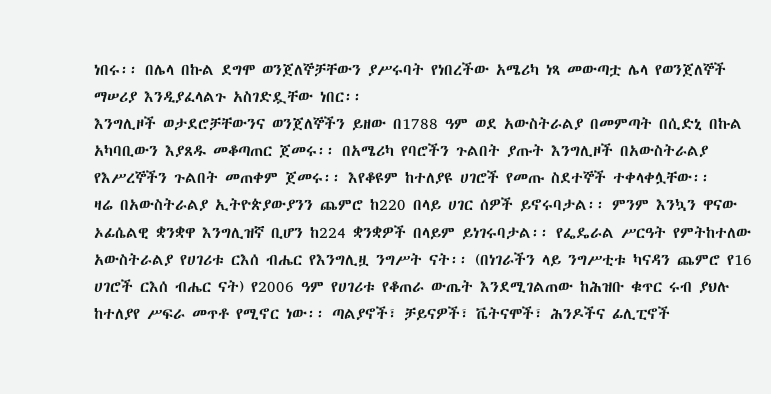ነበሩ፡፡ በሌላ በኩል ደግሞ ወንጀለኞቻቸውን ያሥሩባት የነበረችው አሜሪካ ነጻ መውጣቷ ሌላ የወንጀለኞች ማሠሪያ እንዲያፈላልጉ አስገድዷቸው ነበር፡፡
እንግሊዞች ወታደሮቻቸውንና ወንጀለኞችን ይዘው በ1788 ዓም ወደ አውስትራልያ በመምጣት በሲድኒ በኩል አካባቢውን እያጸዱ መቆጣጠር ጀመሩ፡፡ በአሜሪካ የባሮችን ጉልበት ያጡት እንግሊዞች በአውስትራልያ የእሥረኞችን ጉልበት መጠቀም ጀመሩ፡፡ እየቆዩም ከተለያዩ ሀገሮች የመጡ ስደተኞች ተቀላቀሏቸው፡፡
ዛሬ በአውስትራልያ ኢትዮጵያውያንን ጨምሮ ከ220 በላይ ሀገር ሰዎች ይኖሩባታል፡፡ ምንም እንኳን ዋናው ኦፊሴልዊ ቋንቋዋ እንግሊዝኛ ቢሆን ከ224 ቋንቋዎች በላይም ይነገሩባታል፡፡ የፌዴራል ሥርዓት የምትከተለው አውስትራልያ የሀገሪቱ ርእሰ ብሔር የእንግሊዟ ንግሥት ናት፡፡ (በነገራችን ላይ ንግሥቲቱ ካናዳን ጨምሮ የ16 ሀገሮች ርእሰ ብሔር ናት) የ2006 ዓም የሀገሪቱ የቆጠራ ውጤት እንደሚገልጠው ከሕዝቡ ቁጥር ሩብ ያህሉ ከተለያየ ሥፍራ መጥቶ የሚኖር ነው፡፡ ጣልያኖች፣ ቻይናዎች፣ ቬትናሞች፣ ሕንዶችና ፊሊፒኖች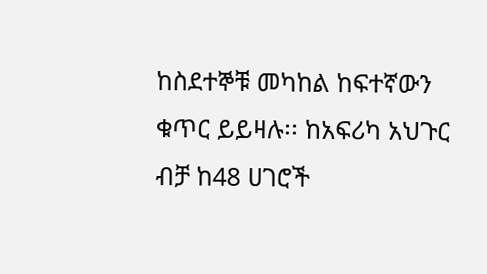ከስደተኞቹ መካከል ከፍተኛውን ቁጥር ይይዛሉ፡፡ ከአፍሪካ አህጉር ብቻ ከ48 ሀገሮች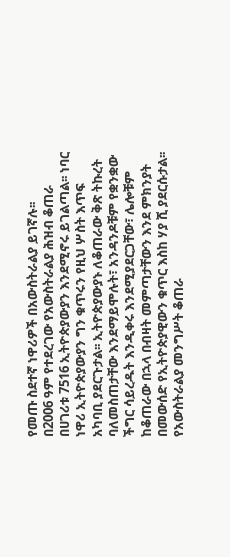የመጡ ስደተኛ ነዋሪዎች በአውስትራልያ ይገኛሉ፡፡
በ2006 ዓም የተደረገው የአውስትራልያ ሕዝብ ቆጠራ በሀገሪቱ 7516 ኢትዮጵያውያን እንደሚኖሩ ይገልጣል፡፡ ነባር ነዋሪ ኢትዮጵያውያን ግን ቁጥሩን የዚህ ሦስት እጥፍ አካባቢ ያደርጉታል፡፡ ኢትዮጵያውያኑ ለቆጠራው ቅጽ ትኩረት ባለመስጠታቸው እንደማይሞሉት፣ አንዳንዶቹም የቋንቋው ችግር ሳይረዱት እንዲቀሩ እንደሚያደርጋቸው፣ ሌሎቹም ከቆጠራው በኋላ በብዛት መምጣታቸውን እንደ ምክንያት በመውሰድ የኢትዮጵያዊውን ቁጥር እስከ ሃያ ሺ ያደርሱታል፡፡ የአውስትራልያ መንግሥት ቆጠራ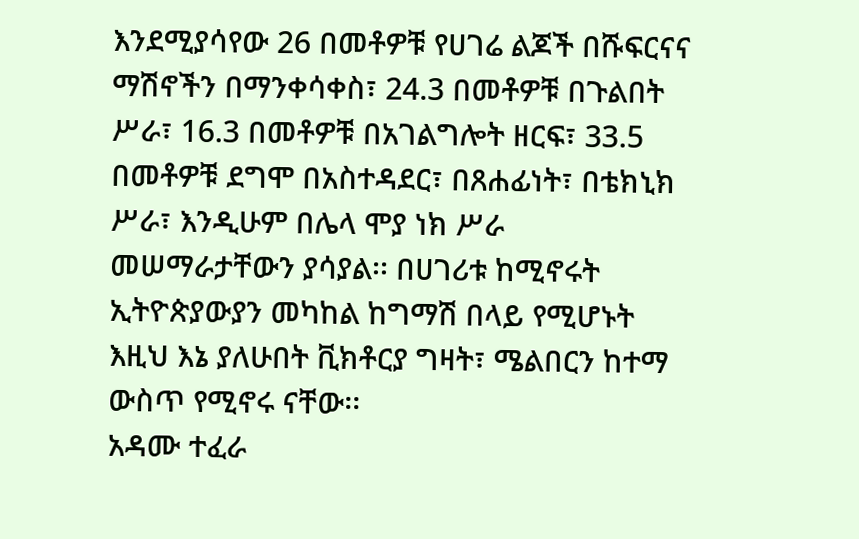እንደሚያሳየው 26 በመቶዎቹ የሀገሬ ልጆች በሹፍርናና ማሽኖችን በማንቀሳቀስ፣ 24.3 በመቶዎቹ በጉልበት ሥራ፣ 16.3 በመቶዎቹ በአገልግሎት ዘርፍ፣ 33.5 በመቶዎቹ ደግሞ በአስተዳደር፣ በጸሐፊነት፣ በቴክኒክ ሥራ፣ እንዲሁም በሌላ ሞያ ነክ ሥራ መሠማራታቸውን ያሳያል፡፡ በሀገሪቱ ከሚኖሩት ኢትዮጵያውያን መካከል ከግማሽ በላይ የሚሆኑት እዚህ እኔ ያለሁበት ቪክቶርያ ግዛት፣ ሜልበርን ከተማ ውስጥ የሚኖሩ ናቸው፡፡
አዳሙ ተፈራ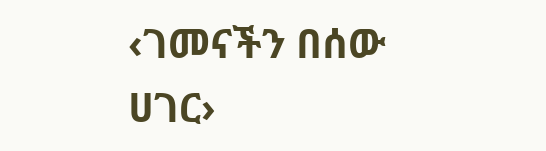‹ገመናችን በሰው ሀገር›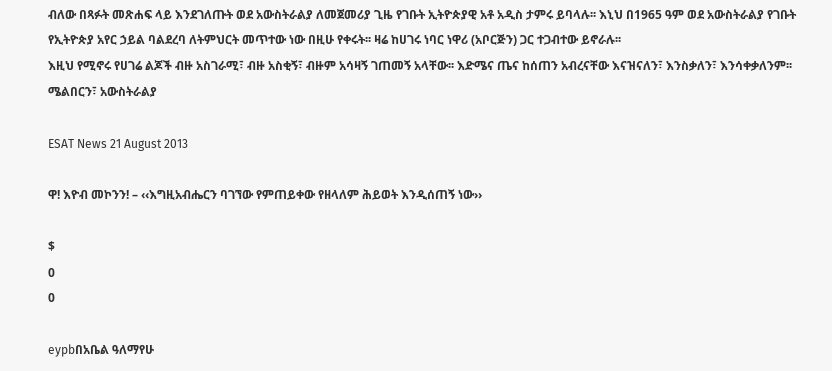ብለው በጻፉት መጽሐፍ ላይ እንደገለጡት ወደ አውስትራልያ ለመጀመሪያ ጊዜ የገቡት ኢትዮጵያዊ አቶ አዲስ ታምሩ ይባላሉ፡፡ እኒህ በ1965 ዓም ወደ አውስትራልያ የገቡት የኢትዮጵያ አየር ኃይል ባልደረባ ለትምህርት መጥተው ነው በዚሁ የቀሩት፡፡ ዛሬ ከሀገሩ ነባር ነዋሪ (አቦርጅን) ጋር ተጋብተው ይኖራሉ፡፡
እዚህ የሚኖሩ የሀገሬ ልጆች ብዙ አስገራሚ፣ ብዙ አስቂኝ፣ ብዙም አሳዛኝ ገጠመኝ አላቸው፡፡ እድሜና ጤና ከሰጠን አብረናቸው እናዝናለን፣ እንስቃለን፣ እንሳቀቃለንም፡፡
ሜልበርን፣ አውስትራልያ

ESAT News 21 August 2013

ዋ! እዮብ መኮንን! – ‹‹እግዚአብሔርን ባገኘው የምጠይቀው የዘላለም ሕይወት እንዲሰጠኝ ነው››

$
0
0

eypbበአቤል ዓለማየሁ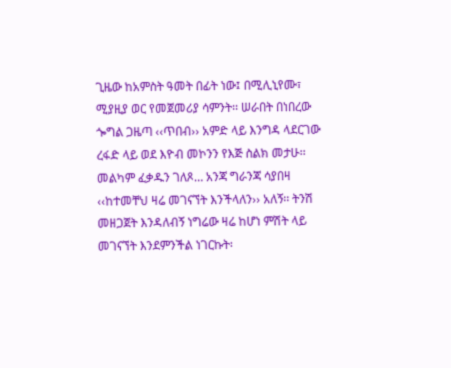ጊዜው ከአምስት ዓመት በፊት ነው፤ በሚሊኒየሙ፣ ሚያዚያ ወር የመጀመሪያ ሳምንት፡፡ ሠራበት በነበረው ጐግል ጋዜጣ ‹‹ጥበብ›› አምድ ላይ እንግዳ ላደርገው ረፋድ ላይ ወደ እዮብ መኮንን የእጅ ስልክ መታሁ፡፡ መልካም ፈቃዱን ገለጾ… አንጃ ግራንጃ ሳያበዛ ‹‹ከተመቸህ ዛሬ መገናኘት እንችላለን›› አለኝ፡፡ ትንሽ መዘጋጀት እንዳለብኝ ነግሬው ዛሬ ከሆነ ምሽት ላይ መገናኘት እንደምንችል ነገርኩት፡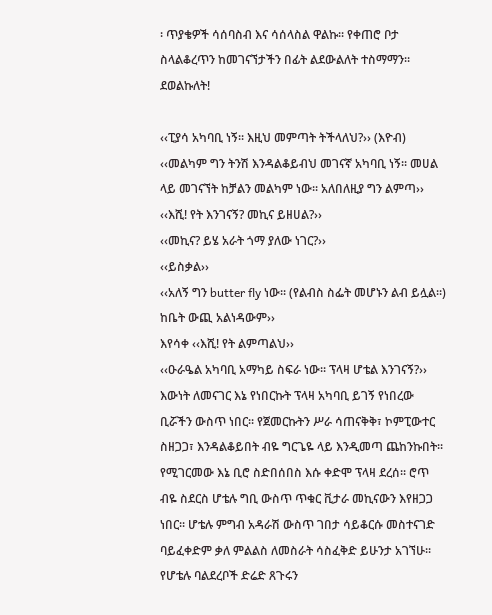፡ ጥያቄዎች ሳሰባስብ እና ሳሰላስል ዋልኩ፡፡ የቀጠሮ ቦታ ስላልቆረጥን ከመገናኘታችን በፊት ልደውልለት ተስማማን፡፡ ደወልኩለት!

‹‹ፒያሳ አካባቢ ነኝ፡፡ እዚህ መምጣት ትችላለህ?›› (እዮብ)
‹‹መልካም ግን ትንሽ እንዳልቆይብህ መገናኛ አካባቢ ነኝ፡፡ መሀል ላይ መገናኘት ከቻልን መልካም ነው፡፡ አለበለዚያ ግን ልምጣ››
‹‹እሺ! የት እንገናኝ? መኪና ይዘሀል?››
‹‹መኪና? ይሄ አራት ጎማ ያለው ነገር?››
‹‹ይስቃል››
‹‹አለኝ ግን butter fly ነው፡፡ (የልብስ ስፌት መሆኑን ልብ ይሏል፡፡) ከቤት ውጪ አልነዳውም››
እየሳቀ ‹‹እሺ! የት ልምጣልህ››
‹‹ዑራዔል አካባቢ አማካይ ስፍራ ነው፡፡ ፕላዛ ሆቴል እንገናኝ?›› እውነት ለመናገር እኔ የነበርኩት ፕላዛ አካባቢ ይገኝ የነበረው ቢሯችን ውስጥ ነበር፡፡ የጀመርኩትን ሥራ ሳጠናቅቅ፣ ኮምፒውተር ስዘጋጋ፣ እንዳልቆይበት ብዬ ግርጌዬ ላይ እንዲመጣ ጨከንኩበት፡፡ የሚገርመው እኔ ቢሮ ስድበሰበስ እሱ ቀድሞ ፕላዛ ደረሰ፡፡ ሮጥ ብዬ ስደርስ ሆቴሉ ግቢ ውስጥ ጥቁር ቪታራ መኪናውን እየዘጋጋ ነበር፡፡ ሆቴሉ ምግብ አዳራሽ ውስጥ ገበታ ሳይቆርሱ መስተናገድ ባይፈቀድም ቃለ ምልልስ ለመስራት ሳስፈቅድ ይሁንታ አገኘሁ፡፡ የሆቴሉ ባልደረቦች ድሬድ ጸጉሩን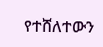የተሸለተውን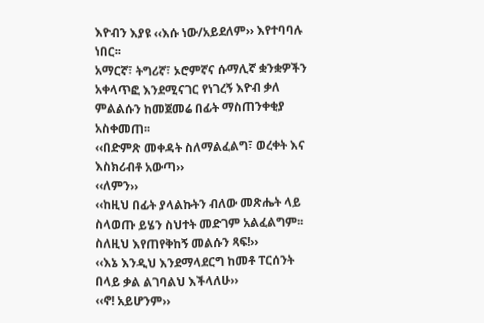እዮብን እያዩ ‹‹እሱ ነው/አይደለም›› እየተባባሉ ነበር፡፡
አማርኛ፣ ትግሪኛ፣ ኦሮምኛና ሱማሊኛ ቋንቋዎችን አቀላጥፎ እንደሚናገር የነገረኝ እዮብ ቃለ ምልልሱን ከመጀመሬ በፊት ማስጠንቀቂያ አስቀመጠ፡፡
‹‹በድምጽ መቀዳት ስለማልፈልግ፣ ወረቀት እና እስክሪብቶ አውጣ››
‹‹ለምን››
‹‹ከዚህ በፊት ያላልኩትን ብለው መጽሔት ላይ ስላወጡ ይሄን ስህተት መድገም አልፈልግም፡፡ ስለዚህ እየጠየቅከኝ መልሱን ጻፍ!››
‹‹እኔ እንዲህ እንደማላደርግ ከመቶ ፐርሰንት በላይ ቃል ልገባልህ እችላለሁ››
‹‹ኖ! አይሆንም››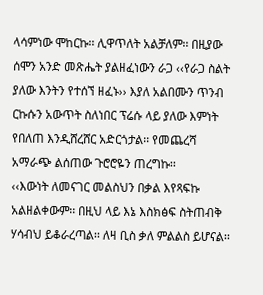ላሳምነው ሞከርኩ፡፡ ሊዋጥለት አልቻለም፡፡ በዚያው ሰሞን አንድ መጽሔት ያልዘፈነውን ራጋ ‹‹የራጋ ስልት ያለው እንትን የተሰኘ ዘፈኑ›› እያለ አልበሙን ጥንብ ርኩሱን አውጥት ስለነበር ፕሬሱ ላይ ያለው እምነት የበለጠ እንዲሸረሸር አድርጎታል፡፡ የመጨረሻ አማራጭ ልሰጠው ጉሮሮዬን ጠረግኩ፡፡
‹‹እውነት ለመናገር መልስህን በቃል እየጻፍኩ አልዘልቀውም፡፡ በዚህ ላይ እኔ እስክፅፍ ስትጠብቅ ሃሳብህ ይቆራረጣል፡፡ ለዛ ቢስ ቃለ ምልልስ ይሆናል፡፡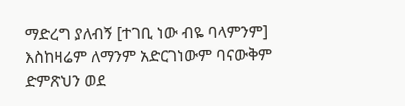ማድረግ ያለብኝ [ተገቢ ነው ብዬ ባላምንም] እስከዛሬም ለማንም አድርገነውም ባናውቅም ድምጽህን ወደ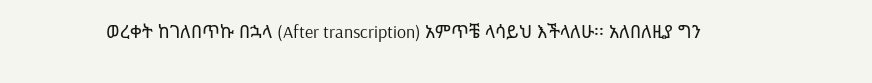ወረቀት ከገለበጥኩ በኋላ (After transcription) አምጥቼ ላሳይህ እችላለሁ፡፡ አለበለዚያ ግን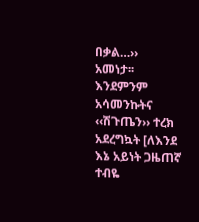በቃል…››
አመነታ፡፡ እንደምንም አሳመንኩትና ‹‹ሽጉጤን›› ተረክ አደረግኳት [ለእንደ እኔ አይነት ጋዜጠኛ ተብዬ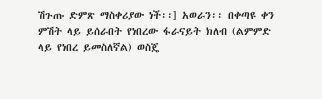ሽጉጡ ድምጽ ማስቀሪያው ነች፡፡] አወራን፡፡ በቀጣዩ ቀን ምሽት ላይ ይሰራበት የነበረው ፋራናይት ክለብ (ልምምድ ላይ የነበረ ይመስለኛል) ወስጄ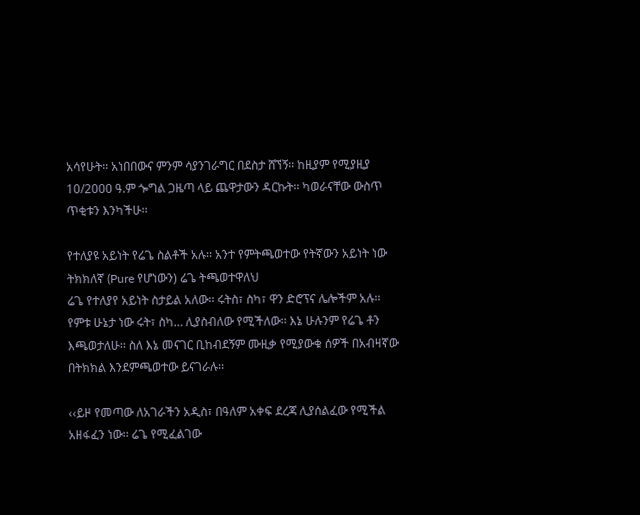አሳየሁት፡፡ አነበበውና ምንም ሳያንገራግር በደስታ ሸኘኝ፡፡ ከዚያም የሚያዚያ 10/2000 ዓ.ም ጐግል ጋዜጣ ላይ ጨዋታውን ዳርኩት፡፡ ካወራናቸው ውስጥ ጥቂቱን እንካችሁ፡፡

የተለያዩ አይነት የሬጌ ስልቶች አሉ፡፡ አንተ የምትጫወተው የትኛውን አይነት ነው ትክክለኛ (Pure የሆነውን) ሬጌ ትጫወተዋለህ
ሬጌ የተለያየ አይነት ስታይል አለው፡፡ ሩትስ፣ ስካ፣ ዋን ድሮፕና ሌሎችም አሉ፡፡ የምቱ ሁኔታ ነው ሩት፣ ስካ… ሊያስብለው የሚችለው፡፡ እኔ ሁሉንም የሬጌ ቶን እጫወታለሁ፡፡ ስለ እኔ መናገር ቢከብደኝም ሙዚቃ የሚያውቁ ሰዎች በአብዛኛው በትክክል እንደምጫወተው ይናገራሉ፡፡

‹‹ይዞ የመጣው ለአገራችን አዲስ፣ በዓለም አቀፍ ደረጃ ሊያሰልፈው የሚችል አዘፋፈን ነው፡፡ ሬጌ የሚፈልገው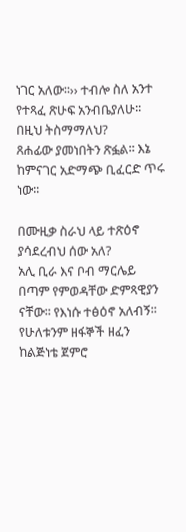ነገር አለው፡፡›› ተብሎ ስለ አንተ የተጻፈ ጽሁፍ አንብቤያለሁ፡፡ በዚህ ትስማማለህ?
ጸሐፊው ያመነበትን ጽፏል፡፡ እኔ ከምናገር አድማጭ ቢፈርድ ጥሩ ነው፡፡

በሙዚቃ ስራህ ላይ ተጽዕኖ ያሳደረብህ ሰው አለ?
አሊ ቢራ እና ቦብ ማርሌይ በጣም የምወዳቸው ድምጻዊያን ናቸው፡፡ የእነሱ ተፅዕኖ አለብኝ፡፡ የሁለቱንም ዘፋኞች ዘፈን ከልጅነቴ ጀምሮ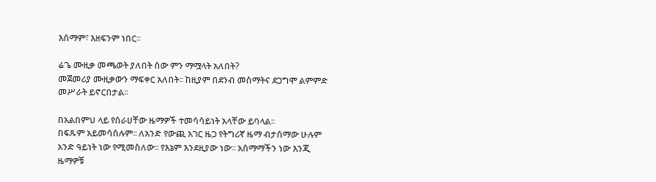እሰማም፣ እዘፍንም ነበር፡፡

ሬጌ ሙዚቃ መጫወት ያለበት ሰው ምን ማሟላት አለበት?
መጀመሪያ ሙዚቃውን ማፍቀር አለበት፡፡ ከዚያም በደንብ መስማትና ደጋግሞ ልምምድ መሥራት ይኖርበታል፡፡

በአልበምህ ላይ የሰራሀቸው ዜማዎች ተመሳሳይነት አላቸው ይባላል፡፡
በፍጹም አይመሳሰሉም፡፡ ለአንድ የውጪ አገር ዜጋ የትግሪኛ ዜማ ብታሰማው ሁሉም አንድ ዓይነት ነው የሚመስለው፡፡ የእኔም እንደዚያው ነው፡፡ አሰማማችን ነው እንጂ ዜማዎቹ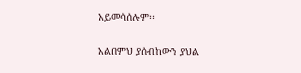አይመሳሰሉም፡፡

አልበምህ ያሰብከውን ያህል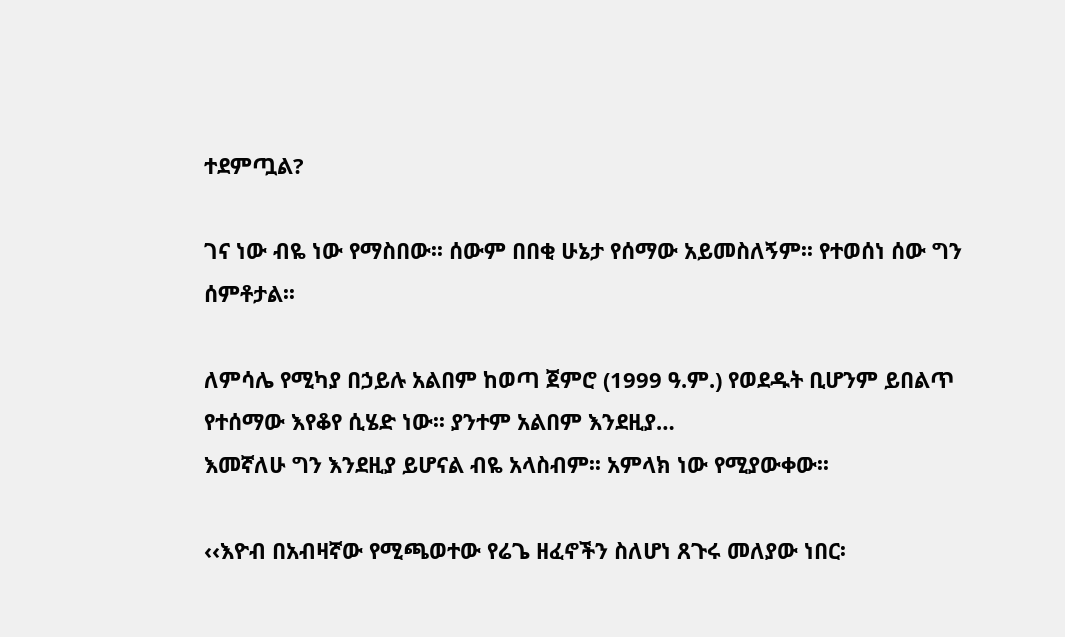ተደምጧል?

ገና ነው ብዬ ነው የማስበው፡፡ ሰውም በበቂ ሁኔታ የሰማው አይመስለኝም፡፡ የተወሰነ ሰው ግን ሰምቶታል፡፡

ለምሳሌ የሚካያ በኃይሉ አልበም ከወጣ ጀምሮ (1999 ዓ.ም.) የወደዱት ቢሆንም ይበልጥ የተሰማው እየቆየ ሲሄድ ነው፡፡ ያንተም አልበም እንደዚያ…
እመኛለሁ ግን እንደዚያ ይሆናል ብዬ አላስብም፡፡ አምላክ ነው የሚያውቀው፡፡

‹‹እዮብ በአብዛኛው የሚጫወተው የሬጌ ዘፈኖችን ስለሆነ ጸጉሩ መለያው ነበር፡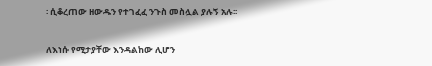፡ ሲቆረጠው ዘውዱን የተገፈፈ ንጉስ መስሏል ያሉኝ አሉ፡፡

ለእነሱ የሚታያቸው እንዳልከው ሊሆን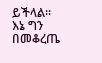ይችላል፡፡ እኔ ግን በመቆረጤ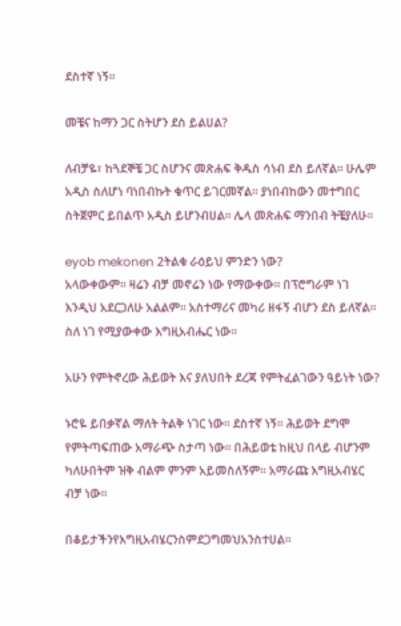ደስተኛ ነኝ፡፡

መቼና ከማን ጋር ስትሆን ደስ ይልሀል?

ለብቻዬ፣ ከጓደኞቼ ጋር ስሆንና መጽሐፍ ቅዱስ ሳነብ ደስ ይለኛል፡፡ ሁሌም አዲስ ስለሆነ ባነበብኩት ቁጥር ይገርመኛል፡፡ ያነበብከውን መተግበር ስትጀምር ይበልጥ አዲስ ይሆንብሀል፡፡ ሌላ መጽሐፍ ማንበብ ትቼያለሁ፡፡

eyob mekonen 2ትልቁ ራዕይህ ምንድን ነው?
አላውቀውም፡፡ ዛሬን ብቻ መኖሬን ነው የማውቀው፡፡ በፕሮግራም ነገ እንዲህ አደርጋለሁ አልልም፡፡ አስተማሪና መካሪ ዘፋኝ ብሆን ደስ ይለኛል፡፡ ስለ ነገ የሚያውቀው እግዚአብሔር ነው፡፡

አሁን የምትኖረው ሕይወት እና ያለህበት ደረጃ የምትፈልገውን ዓይነት ነው?

ኑሮዬ ይበቃኛል ማለት ትልቅ ነገር ነው፡፡ ደስተኛ ነኝ፡፡ ሕይወት ደግሞ የምትጣፍጠው አማራጭ ስታጣ ነው፡፡ በሕይወቴ ከዚህ በላይ ብሆንም ካለሁበትም ዝቅ ብልም ምንም አይመስለኝም፡፡ አማራጩ እግዚአብሄር ብቻ ነው፡፡

በቆይታችንየእግዚአብሄርንስምደጋግመህአንስተሀል፡፡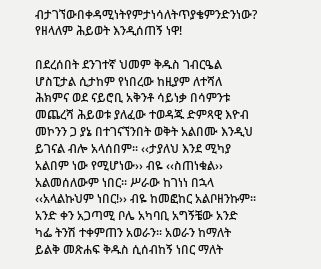ብታገኘውበቀዳሚነትየምታነሳለትጥያቄምንድንነው?
የዘላለም ሕይወት እንዲሰጠኝ ነዋ!

በደረሰበት ደንገተኛ ህመም ቅዱስ ገብርዔል ሆስፒታል ሲታከም የነበረው ከዚያም ለተሻለ ሕክምና ወደ ናይሮቢ አቅንቶ ሳይነቃ በሳምንቱ መጨረሻ ሕይወቱ ያለፈው ተወዳጁ ድምጻዊ እዮብ መኮንን ጋ ያኔ በተገናኘንበት ወቅት አልበሙ እንዲህ ይገናል ብሎ አላሰበም፡፡ ‹‹ታያለህ እንደ ሚካያ አልበም ነው የሚሆነው›› ብዬ ‹‹ስጠነቁል›› አልመሰለውም ነበር፡፡ ሥራው ከገነነ በኋላ ‹‹አላልኩህም ነበር!›› ብዬ ከመፎከር አልቦዘንኩም፡፡ አንድ ቀን አጋጣሚ ቦሌ አካባቢ አግኝቼው አንድ ካፌ ትንሽ ተቀምጠን አወራን፡፡ አወራን ከማለት ይልቅ መጽሐፍ ቅዱስ ሲሰብከኝ ነበር ማለት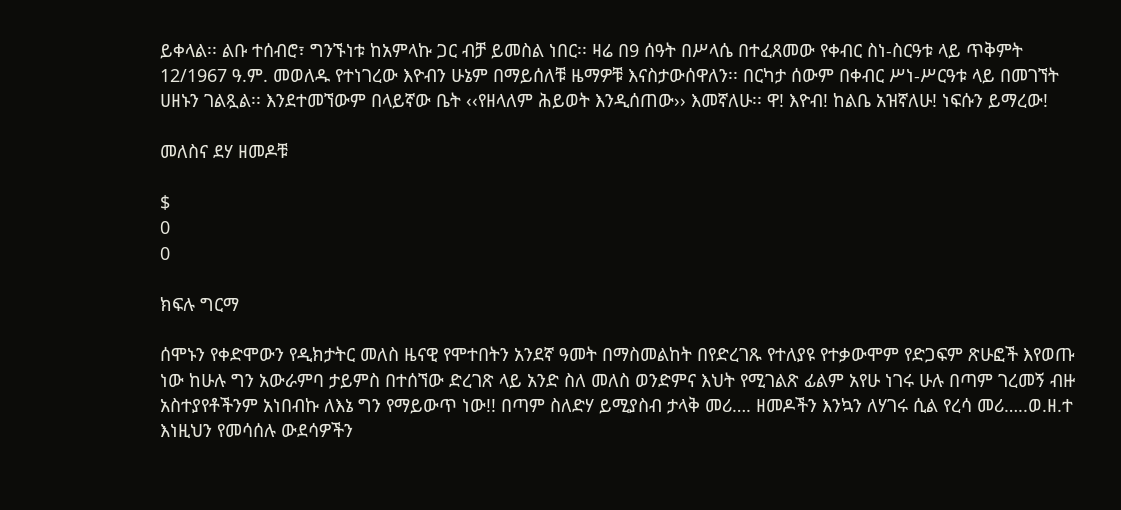ይቀላል፡፡ ልቡ ተሰብሮ፣ ግንኙነቱ ከአምላኩ ጋር ብቻ ይመስል ነበር፡፡ ዛሬ በ9 ሰዓት በሥላሴ በተፈጸመው የቀብር ስነ-ስርዓቱ ላይ ጥቅምት 12/1967 ዓ.ም. መወለዱ የተነገረው እዮብን ሁኔም በማይሰለቹ ዜማዎቹ እናስታውሰዋለን፡፡ በርካታ ሰውም በቀብር ሥነ-ሥርዓቱ ላይ በመገኘት ሀዘኑን ገልጿል፡፡ እንደተመኘውም በላይኛው ቤት ‹‹የዘላለም ሕይወት እንዲሰጠው›› እመኛለሁ፡፡ ዋ! እዮብ! ከልቤ አዝኛለሁ! ነፍሱን ይማረው!

መለስና ደሃ ዘመዶቹ

$
0
0

ክፍሉ ግርማ

ሰሞኑን የቀድሞውን የዲክታትር መለስ ዜናዊ የሞተበትን አንደኛ ዓመት በማስመልከት በየድረገጹ የተለያዩ የተቃውሞም የድጋፍም ጽሁፎች እየወጡ ነው ከሁሉ ግን አውራምባ ታይምስ በተሰኘው ድረገጽ ላይ አንድ ስለ መለስ ወንድምና እህት የሚገልጽ ፊልም አየሁ ነገሩ ሁሉ በጣም ገረመኝ ብዙ አስተያየቶችንም አነበብኩ ለእኔ ግን የማይውጥ ነው!! በጣም ስለድሃ ይሚያስብ ታላቅ መሪ…. ዘመዶችን እንኳን ለሃገሩ ሲል የረሳ መሪ…..ወ.ዘ.ተ እነዚህን የመሳሰሉ ውደሳዎችን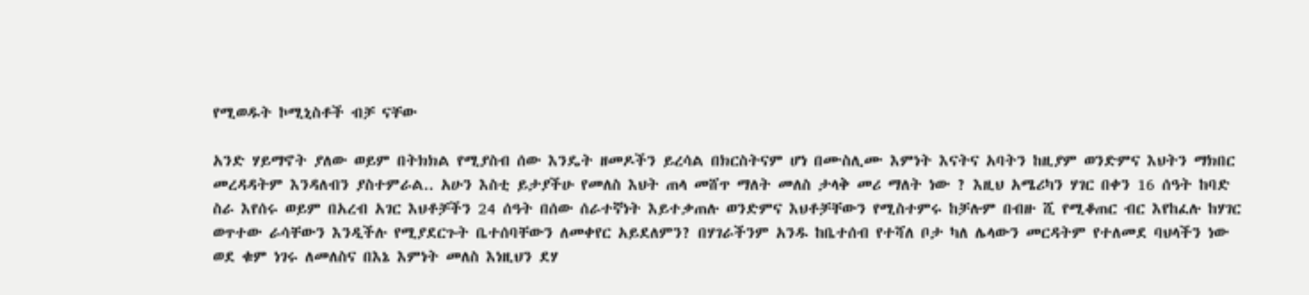የሚወዱት ኮሚኒስቶች ብቻ ናቸው

አንድ ሃይማኖት ያለው ወይም በትክክል የሚያስብ ሰው እንዴት ዘመዶችን ይረሳል በክርስትናም ሆነ በሙስሊሙ እምነት እናትና አባትን ከዚያም ወንድምና እህትን ማክበር መረዳዳትም እንዳለብን ያስተምራል.. አሁን እስቲ ይታያችሁ የመለስ እህት ጠላ መሸጥ ማለት መለስ ታላቅ መሪ ማለት ነው ? እዚህ አሜሪካን ሃገር በቀን 16 ሰዓት ከባድ ስራ እየሰሩ ወይም በአረብ አገር እህቶቻችን 24 ሰዓት በሰው ሰራተኛነት እይተቃጠሉ ወንድምና እህቶቻቸውን የሚስተምሩ ከቻሉም በብዙ ሺ የሚቆጠር ብር እየከፈሉ ከሃገር ወጥተው ራሳቸውን እንዲችሉ የሚያደርጉት ቤተሰባቸውን ለመቀየር አይደለምን? በሃገራችንም አንዱ ከቤተሰብ የተሻለ ቦታ ካለ ሌላውን መርዳትም የተለመደ ባህላችን ነው ወደ ቁም ነገሩ ለመለስና በእኔ እምነት መለስ እነዚህን ደሃ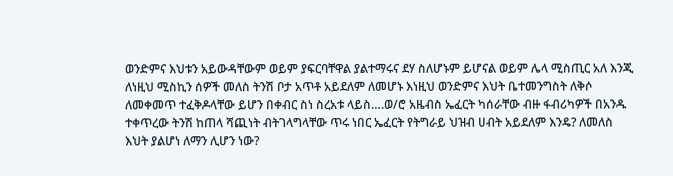ወንድምና እህቱን አይውዳቸውም ወይም ያፍርባቸዋል ያልተማሩና ደሃ ስለሆኑም ይሆናል ወይም ሌላ ሚስጢር አለ እንጂ ለነዚህ ሚስኪን ሰዎች መለስ ትንሽ ቦታ አጥቶ አይደለም ለመሆኑ እነዚህ ወንድምና እህት ቤተመንግስት ለቅሶ ለመቀመጥ ተፈቅዶላቸው ይሆን በቀብር ስነ ስረአቱ ላይስ….ወ/ሮ አዜብስ ኤፈርት ካሰራቸው ብዙ ፋብሪካዎች በአንዱ ተቀጥረው ትንሽ ከጠላ ሻጪነት ብትገላግላቸው ጥሩ ነበር ኤፈርት የትግራይ ህዝብ ሀብት አይደለም እንዴ? ለመለስ እህት ያልሆነ ለማን ሊሆን ነው?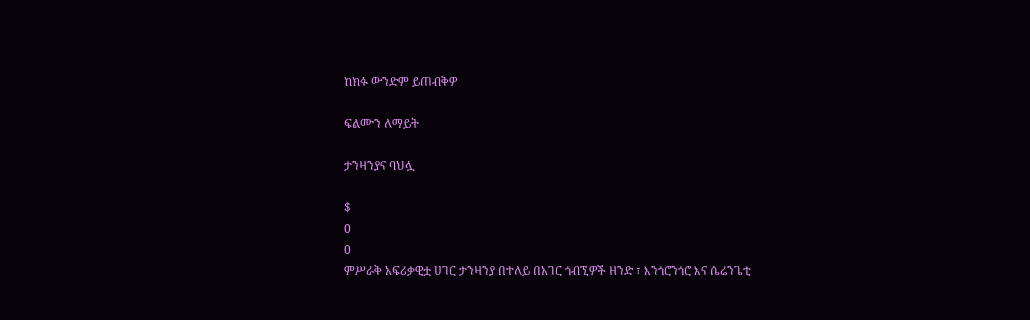ከክፉ ውንድም ይጠብቅዎ

ፍልሙን ለማይት

ታንዛንያና ባህሏ

$
0
0
ምሥራቅ አፍሪቃዊቷ ሀገር ታንዛንያ በተለይ በአገር ጎብኚዎች ዘንድ ፣ እንጎሮንጎሮ እና ሴሬንጌቲ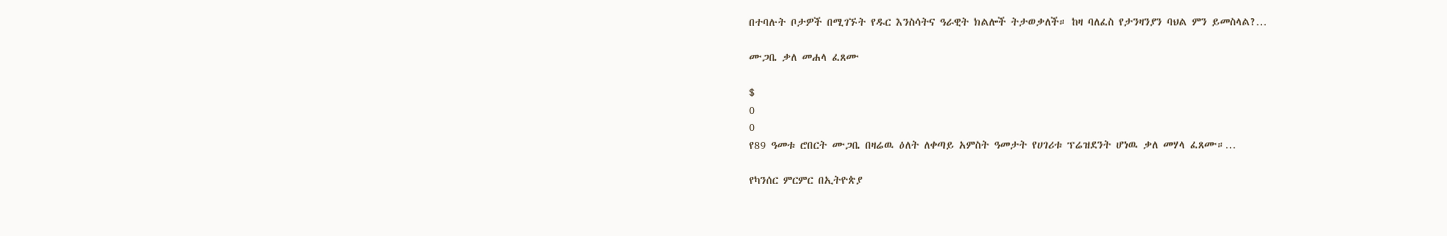በተባሉት ቦታዎች በሚገኙት የዱር እንስሳትና ዓራዊት ክልሎች ትታወቃለች። ከዛ ባለፈስ የታንዛንያን ባህል ምን ይመስላል?…

ሙጋቤ ቃለ መሐላ ፈጸሙ

$
0
0
የ89 ዓመቱ ሮበርት ሙጋቤ በዛሬዉ ዕለት ለቀጣይ አምስት ዓመታት የሀገሪቱ ፕሬዝደንት ሆነዉ ቃለ መሃላ ፈጸሙ።…

የካንሰር ምርምር በኢትዮጵያ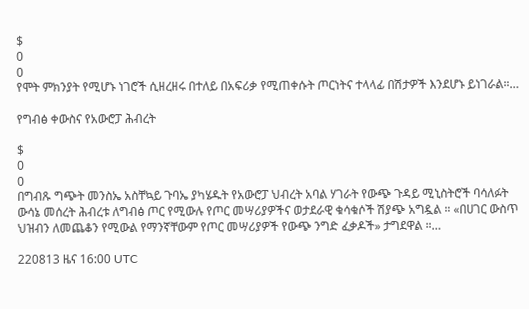$
0
0
የሞት ምክንያት የሚሆኑ ነገሮች ሲዘረዘሩ በተለይ በአፍሪቃ የሚጠቀሱት ጦርነትና ተላላፊ በሽታዎች እንደሆኑ ይነገራል።…

የግብፅ ቀውስና የአውሮፓ ሕብረት

$
0
0
በግብጹ ግጭት መንስኤ አስቸኳይ ጉባኤ ያካሄዱት የአውሮፓ ህብረት አባል ሃገራት የውጭ ጉዳይ ሚኒስትሮች ባሳለፉት ውሳኔ መሰረት ሕብረቱ ለግብፅ ጦር የሚውሉ የጦር መሣሪያዎችና ወታደራዊ ቁሳቁሶች ሽያጭ አግዷል ። «በሀገር ውስጥ ህዝብን ለመጨቆን የሚውል የማንኛቸውም የጦር መሣሪያዎች የውጭ ንግድ ፈቃዶች» ታግደዋል ።…

220813 ዜና 16:00 UTC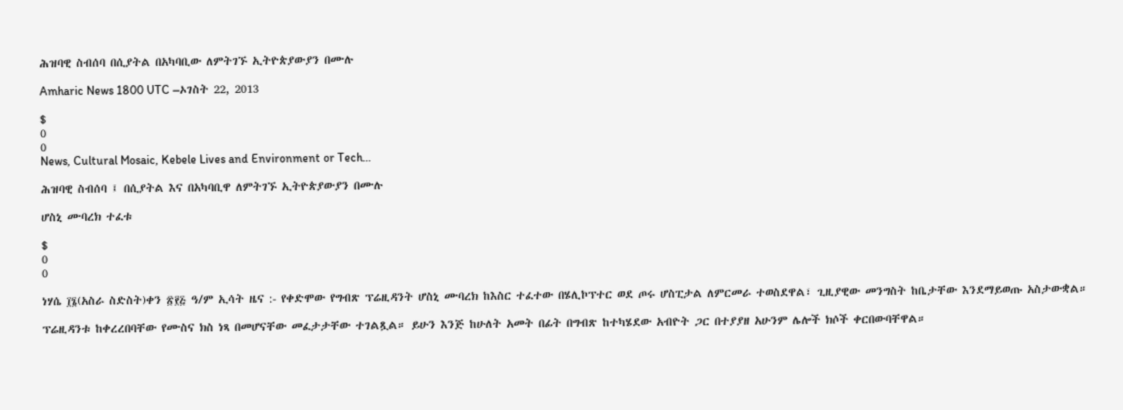ሕዝባዊ ስብሰባ በሲያትል በአካባቢው ለምትገኙ ኢትዮጵያውያን በሙሉ

Amharic News 1800 UTC –ኦገስት 22, 2013

$
0
0
News, Cultural Mosaic, Kebele Lives and Environment or Tech…

ሕዝባዊ ስብሰባ ፤ በሲያትል እና በአካባቢዋ ለምትገኙ ኢትዮጵያውያን በሙሉ

ሆስኒ ሙባረክ ተፈቱ

$
0
0

ነሃሴ ፲፮(አስራ ስድስት)ቀን ፳፻፭ ዓ/ም ኢሳት ዜና :- የቀድሞው የግብጽ ፕሬዚዳንት ሆስኒ ሙባረክ ከእስር ተፈተው በሄሊኮፕተር ወደ ጦሩ ሆስፒታል ለምርመራ ተወስደዋል፣ ጊዚያዊው መንግስት ከቤታቸው እንደማይወጡ አስታውቋል።

ፕሬዚዳንቱ ከቀረረበባቸው የሙስና ክስ ነጻ በመሆናቸው መፈታታቸው ተገልጿል። ይሁን እንጅ ከሁለት አመት በፊት በግብጽ ከተካሄደው አብዮት ጋር በተያያዘ አሁንም ሌሎች ክሶች ቀርበውባቸዋል።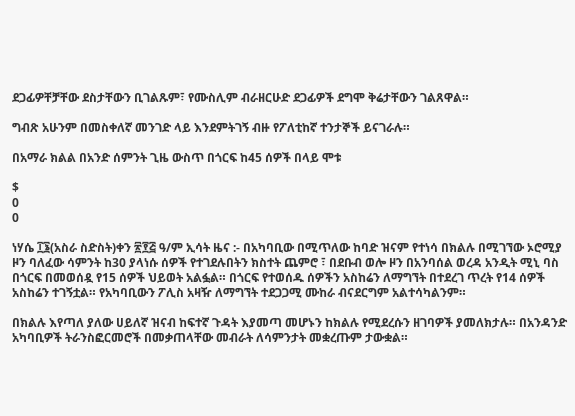ደጋፊዎቸቻቸው ደስታቸውን ቢገልጹም፣ የሙስሊም ብራዘርሁድ ደጋፊዎች ደግሞ ቅሬታቸውን ገልጸዋል።

ግብጽ አሁንም በመስቀለኛ መንገድ ላይ እንደምትገኝ ብዙ የፖለቲከኛ ተንታኞች ይናገራሉ።

በአማራ ክልል በአንድ ሰምንት ጊዜ ውስጥ በጎርፍ ከ45 ሰዎች በላይ ሞቱ

$
0
0

ነሃሴ ፲፮(አስራ ስድስት)ቀን ፳፻፭ ዓ/ም ኢሳት ዜና :- በአካባቢው በሚጥለው ከባድ ዝናም የተነሳ በክልሉ በሚገኘው ኦሮሚያ ዞን ባለፈው ሳምንት ከ30 ያላነሱ ሰዎች የተገደሉበትን ክስተት ጨምሮ ፣ በደቡብ ወሎ ዞን በአንባሰል ወረዳ አንዲት ሚኒ ባስ በጎርፍ በመወሰዷ የ15 ሰዎች ህይወት አልፏል። በጎርፍ የተወሰዱ ሰዎችን አስከሬን ለማግኘት በተደረገ ጥረት የ14 ሰዎች አስከሬን ተገኝቷል። የአካባቢውን ፖሊስ አዛዥ ለማግኘት ተደጋጋሚ ሙከራ ብናደርግም አልተሳካልንም።

በክልሉ እየጣለ ያለው ሀይለኛ ዝናብ ከፍተኛ ጉዳት እያመጣ መሆኑን ከክልሉ የሚደረሱን ዘገባዎች ያመለክታሉ። በአንዳንድ አካባቢዎች ትራንስፎርመሮች በመቃጠላቸው መብራት ለሳምንታት መቋረጡም ታውቋል።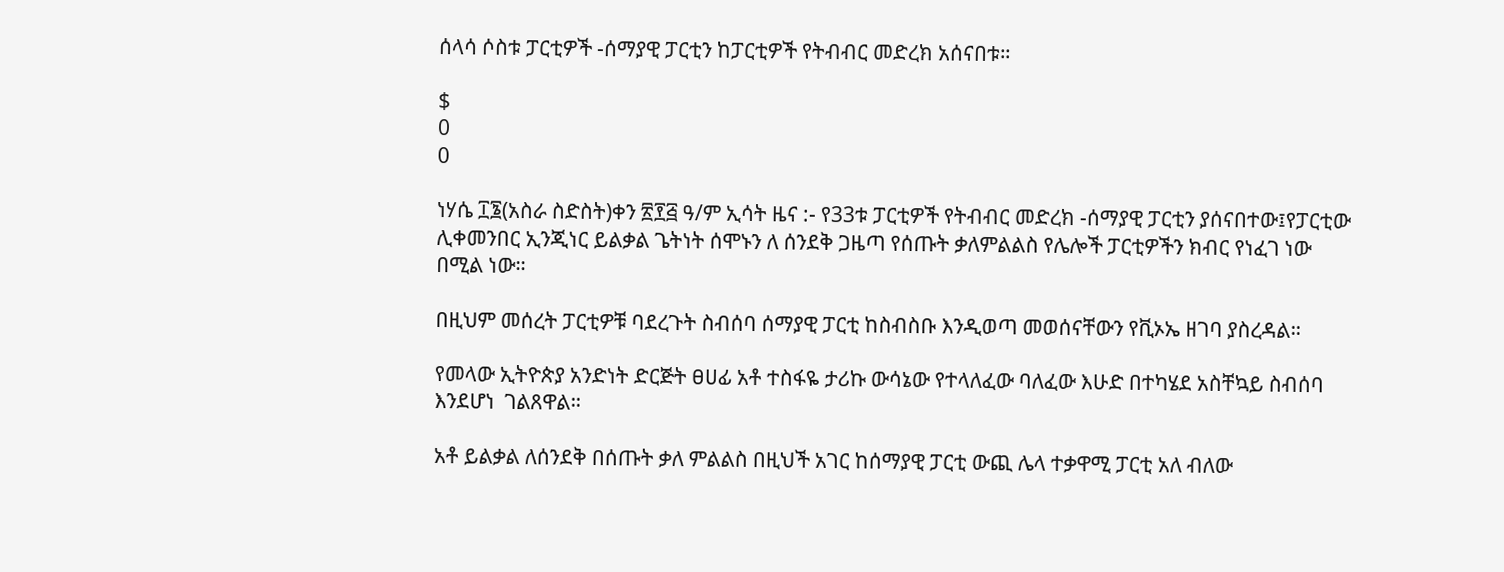ሰላሳ ሶስቱ ፓርቲዎች -ሰማያዊ ፓርቲን ከፓርቲዎች የትብብር መድረክ አሰናበቱ።

$
0
0

ነሃሴ ፲፮(አስራ ስድስት)ቀን ፳፻፭ ዓ/ም ኢሳት ዜና :- የ33ቱ ፓርቲዎች የትብብር መድረክ -ሰማያዊ ፓርቲን ያሰናበተው፤የፓርቲው ሊቀመንበር ኢንጂነር ይልቃል ጌትነት ሰሞኑን ለ ሰንደቅ ጋዜጣ የሰጡት ቃለምልልስ የሌሎች ፓርቲዎችን ክብር የነፈገ ነው በሚል ነው።

በዚህም መሰረት ፓርቲዎቹ ባደረጉት ስብሰባ ሰማያዊ ፓርቲ ከስብስቡ እንዲወጣ መወሰናቸውን የቪኦኤ ዘገባ ያስረዳል።

የመላው ኢትዮጵያ አንድነት ድርጅት ፀሀፊ አቶ ተስፋዬ ታሪኩ ውሳኔው የተላለፈው ባለፈው እሁድ በተካሄደ አስቸኳይ ስብሰባ እንደሆነ  ገልጸዋል።

አቶ ይልቃል ለሰንደቅ በሰጡት ቃለ ምልልስ በዚህች አገር ከሰማያዊ ፓርቲ ውጪ ሌላ ተቃዋሚ ፓርቲ አለ ብለው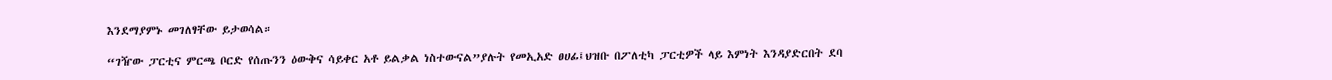እንደማያምኑ መገለፃቸው ይታወሳል።

“ገዥው ፓርቲና ምርጫ ቦርድ የሰጡንን ዕውቅና ሳይቀር አቶ ይልቃል ነስተውናል”ያሉት የመኢአድ ፀሀፊ፤ህዝቡ በፖለቲካ ፓርቲዎች ላይ እምነት እንዳያድርበት ደባ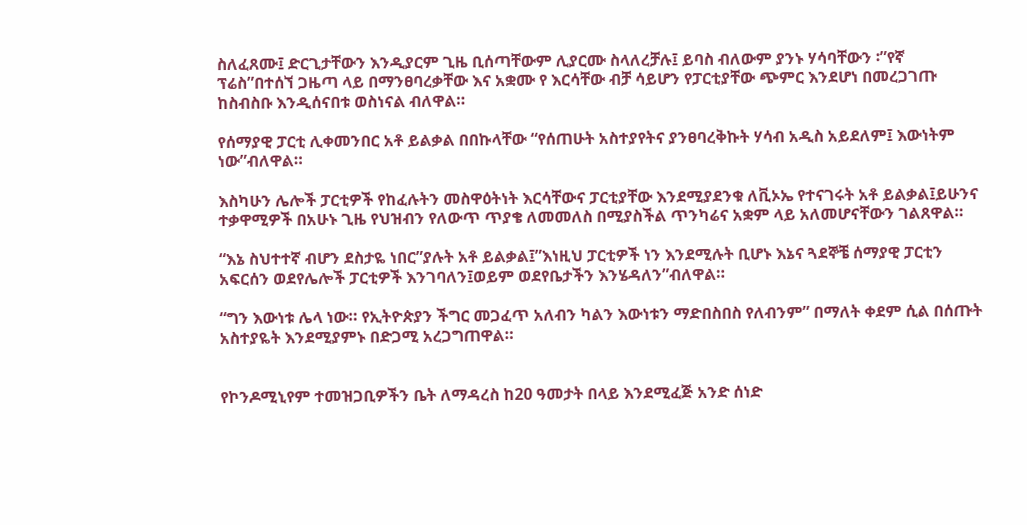ስለፈጸሙ፤ ድርጊታቸውን እንዲያርም ጊዜ ቢሰጣቸውም ሊያርሙ ስላለረቻሉ፤ ይባስ ብለውም ያንኑ ሃሳባቸውን ፡”የኛ ፕሬስ”በተሰኘ ጋዜጣ ላይ በማንፀባረቃቸው እና አቋሙ የ እርሳቸው ብቻ ሳይሆን የፓርቲያቸው ጭምር እንደሆነ በመረጋገጡ ከስብስቡ እንዲሰናበቱ ወስነናል ብለዋል።

የሰማያዊ ፓርቲ ሊቀመንበር አቶ ይልቃል በበኩላቸው “የሰጠሁት አስተያየትና ያንፀባረቅኩት ሃሳብ አዲስ አይደለም፤ እውነትም    ነው”ብለዋል።

እስካሁን ሌሎች ፓርቲዎች የከፈሉትን መስዋዕትነት እርሳቸውና ፓርቲያቸው እንደሚያደንቁ ለቪኦኤ የተናገሩት አቶ ይልቃል፤ይሁንና ተቃዋሚዎች በአሁኑ ጊዜ የህዝብን የለውጥ ጥያቄ ለመመለስ በሚያስችል ጥንካሬና አቋም ላይ አለመሆናቸውን ገልጸዋል።

“እኔ ስህተተኛ ብሆን ደስታዬ ነበር”ያሉት አቶ ይልቃል፤”እነዚህ ፓርቲዎች ነን እንደሚሉት ቢሆኑ እኔና ጓደኞቼ ሰማያዊ ፓርቲን አፍርሰን ወደየሌሎች ፓርቲዎች እንገባለን፤ወይም ወደየቤታችን እንሄዳለን”ብለዋል።

“ግን እውነቱ ሌላ ነው። የኢትዮጵያን ችግር መጋፈጥ አለብን ካልን እውነቱን ማድበስበስ የለብንም” በማለት ቀደም ሲል በሰጡት አስተያዬት እንደሚያምኑ በድጋሚ አረጋግጠዋል።


የኮንዶሚኒየም ተመዝጋቢዎችን ቤት ለማዳረስ ከ20 ዓመታት በላይ እንደሚፈጅ አንድ ሰነድ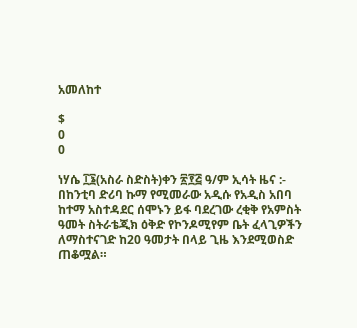አመለከተ

$
0
0

ነሃሴ ፲፮(አስራ ስድስት)ቀን ፳፻፭ ዓ/ም ኢሳት ዜና :- በከንቲባ ድሪባ ኩማ የሚመራው አዲሱ የአዲስ አበባ ከተማ አስተዳደር ሰሞኑን ይፋ ባደረገው ረቂቅ የአምስት ዓመት ስትራቴጂክ ዕቅድ የኮንዶሚየም ቤት ፈላጊዎችን ለማስተናገድ ከ20 ዓመታት በላይ ጊዜ እንደሚወስድ ጠቆሟል።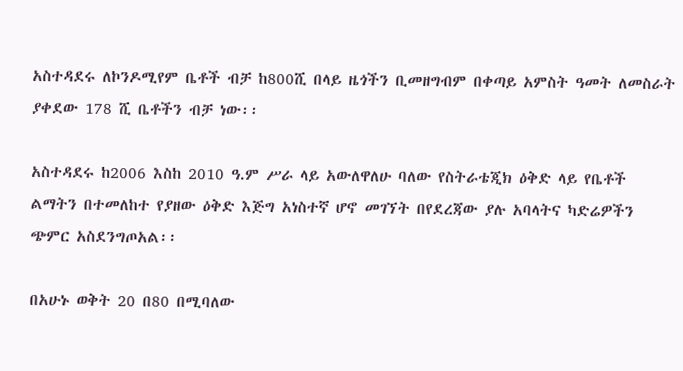አስተዳደሩ ለኮንዶሚየም ቤቶች ብቻ ከ800ሺ በላይ ዜጎችን ቢመዘግብም በቀጣይ አምስት ዓመት ለመስራት ያቀደው 178 ሺ ቤቶችን ብቻ ነው፡፡

አስተዳደሩ ከ2006 እስከ 2010 ዓ.ም ሥራ ላይ አውለዋለሁ ባለው የስትራቴጂክ ዕቅድ ላይ የቤቶች ልማትን በተመለከተ የያዘው ዕቅድ እጅግ አነስተኛ ሆኖ መገኘት በየደረጃው ያሉ አባላትና ካድሬዎችን ጭምር አስደንግጦአል፡፡

በአሁኑ ወቅት 20 በ80 በሚባለው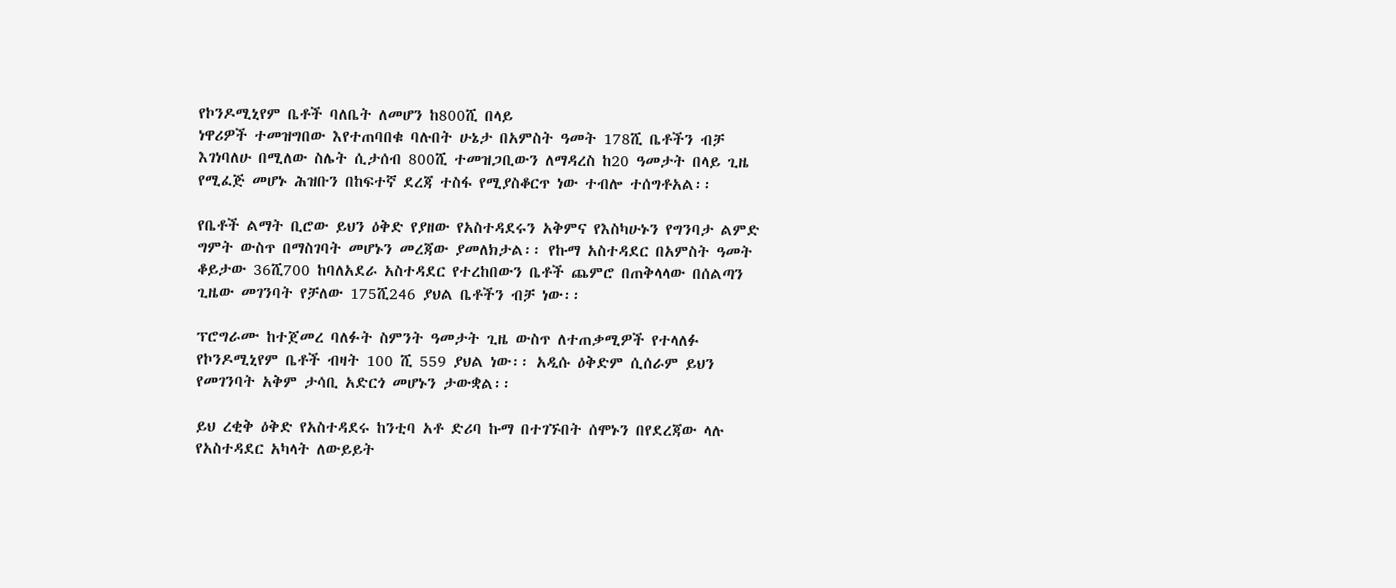የኮንዶሚኒየም ቤቶች ባለቤት ለመሆን ከ800ሺ በላይ
ነዋሪዎች ተመዝግበው እየተጠባበቁ ባሉበት ሁኔታ በአምስት ዓመት 178ሺ ቤቶችን ብቻ እገነባለሁ በሚለው ስሌት ሲታሰብ 800ሺ ተመዝጋቢውን ለማዳረስ ከ20 ዓመታት በላይ ጊዜ የሚፈጅ መሆኑ ሕዝቡን በከፍተኛ ደረጃ ተስፋ የሚያስቆርጥ ነው ተብሎ ተሰግቶአል፡፡

የቤቶች ልማት ቢሮው ይህን ዕቅድ የያዘው የአስተዳደሩን አቅምና የእስካሁኑን የግንባታ ልምድ ግምት ውስጥ በማስገባት መሆኑን መረጃው ያመለክታል፡፡ የኩማ አስተዳደር በአምስት ዓመት ቆይታው 36ሺ700 ከባለአደራ አስተዳደር የተረከበውን ቤቶች ጨምሮ በጠቅላላው በሰልጣን ጊዜው መገንባት የቻለው 175ሺ246 ያህል ቤቶችን ብቻ ነው፡፡

ፕሮግራሙ ከተጀመረ ባለፉት ስምንት ዓመታት ጊዜ ውስጥ ለተጠቃሚዎች የተላለፉ የኮንዶሚኒየም ቤቶች ብዛት 100 ሺ 559 ያህል ነው፡፡ አዲሱ ዕቅድም ሲሰራም ይህን የመገንባት አቅም ታሳቢ አድርጎ መሆኑን ታውቋል፡፡

ይህ ረቂቅ ዕቅድ የአስተዳደሩ ከንቲባ አቶ ድሪባ ኩማ በተገኙበት ሰሞኑን በየደረጃው ላሉ
የአስተዳደር አካላት ለውይይት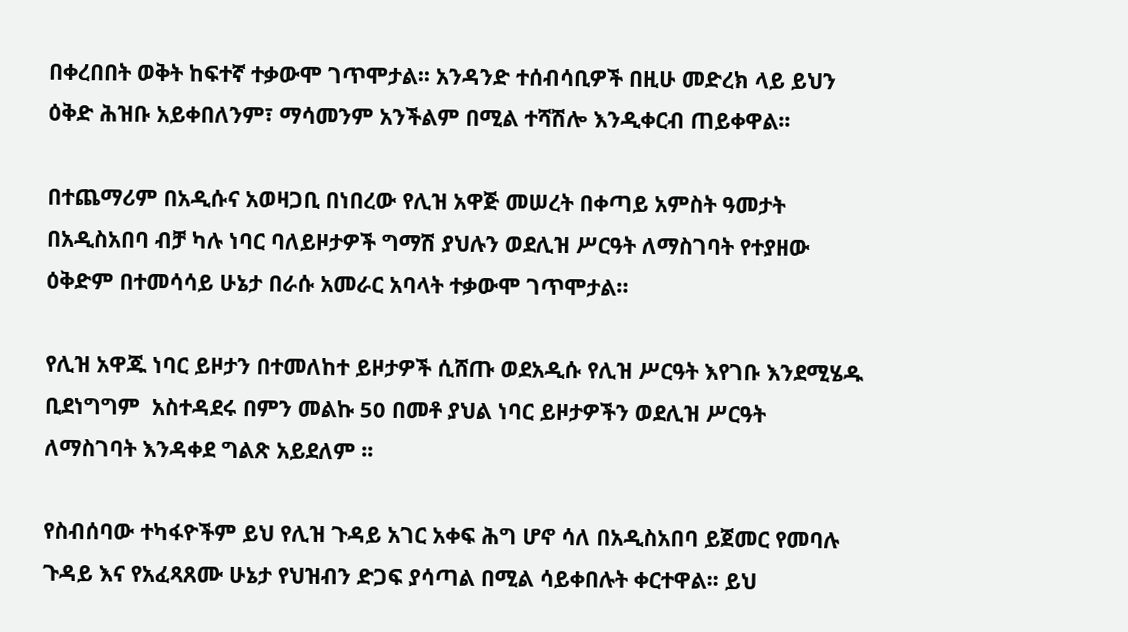በቀረበበት ወቅት ከፍተኛ ተቃውሞ ገጥሞታል፡፡ አንዳንድ ተሰብሳቢዎች በዚሁ መድረክ ላይ ይህን ዕቅድ ሕዝቡ አይቀበለንም፣ ማሳመንም አንችልም በሚል ተሻሽሎ እንዲቀርብ ጠይቀዋል፡፡

በተጨማሪም በአዲሱና አወዛጋቢ በነበረው የሊዝ አዋጅ መሠረት በቀጣይ አምስት ዓመታት በአዲስአበባ ብቻ ካሉ ነባር ባለይዞታዎች ግማሽ ያህሉን ወደሊዝ ሥርዓት ለማስገባት የተያዘው ዕቅድም በተመሳሳይ ሁኔታ በራሱ አመራር አባላት ተቃውሞ ገጥሞታል።

የሊዝ አዋጁ ነባር ይዞታን በተመለከተ ይዞታዎች ሲሸጡ ወደአዲሱ የሊዝ ሥርዓት እየገቡ እንደሚሄዱ ቢደነግግም  አስተዳደሩ በምን መልኩ 50 በመቶ ያህል ነባር ይዞታዎችን ወደሊዝ ሥርዓት
ለማስገባት እንዳቀደ ግልጽ አይደለም ፡፡

የስብሰባው ተካፋዮችም ይህ የሊዝ ጉዳይ አገር አቀፍ ሕግ ሆኖ ሳለ በአዲስአበባ ይጀመር የመባሉ ጉዳይ እና የአፈጻጸሙ ሁኔታ የህዝብን ድጋፍ ያሳጣል በሚል ሳይቀበሉት ቀርተዋል፡፡ ይህ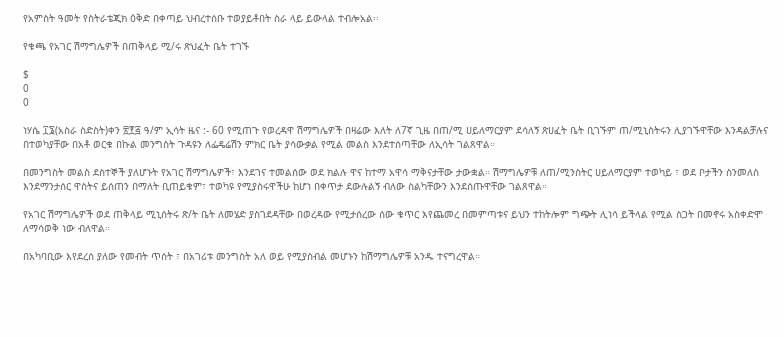የአምስት ዓመት የስትራቴጂክ ዕቅድ በቀጣይ ህብረተሰቡ ተወያይቶበት ስራ ላይ ይውላል ተብሎአል፡፡

የቁጫ የአገር ሽማግሌዎች በጠቅላይ ሚ/ሩ ጽህፈት ቤት ተገኙ

$
0
0

ነሃሴ ፲፮(አስራ ስድስት)ቀን ፳፻፭ ዓ/ም ኢሳት ዜና :- 60 የሚጠጉ የወረዳዋ ሽማግሌዎች በዛሬው እለት ለ7ኛ ጊዜ በጠ/ሚ ሀይለማርያም ደሳለኝ ጽሀፈት ቤት ቢገኙም ጠ/ሚኒስትሩን ሊያገኙዋቸው እንዳልቻሉና በተወካያቸው በአቶ ወርቁ በኩል መንግስት ጉዳዩን ለፌዴሬሽን ምክር ቤት ያሳውቃል የሚል መልስ እንደተሰጣቸው ለኢሳት ገልጸዋል።

በመንግስት መልስ ደስተኞች ያለሆኑት የአገር ሽማግሌዎች፣ እንደገና ተመልሰው ወደ ክልሉ ዋና ከተማ አዋሳ ማቅናታቸው ታውቋል። ሽማግሌዎቹ ለጠ/ሚንስትር ሀይለማርያም ተወካይ ፣ ወደ ቦታችን ስንመለስ እንደማንታሰር ዋስትና ይሰጠን በማለት ቢጠይቁም፣ ተወካዩ የሚያስሩዋችሁ ከሆነ በቀጥታ ደውሉልኝ ብለው ስልካቸውን እንደሰጡዋቸው ገልጸዋል።

የአገር ሽማግሌዎች ወደ ጠቅላይ ሚኒሰትሩ ጽ/ት ቤት ለመሄድ ያስገደዳቸው በወረዳው የሚታሰረው ሰው ቁጥር እየጨመረ በመምጣቱና ይህን ተከትሎም ግጭት ሊነሳ ይችላል የሚል ስጋት በመኖሩ አስቀድሞ ለማሳወቅ ነው ብለዋል።

በአካባቢው እየደረሰ ያለው የመብት ጥሰት ፣ በአገሪቱ መንግስት አለ ወይ የሚያስብል መሆኑን ከሽማግሌዎቹ አንዱ ተናግረዋል።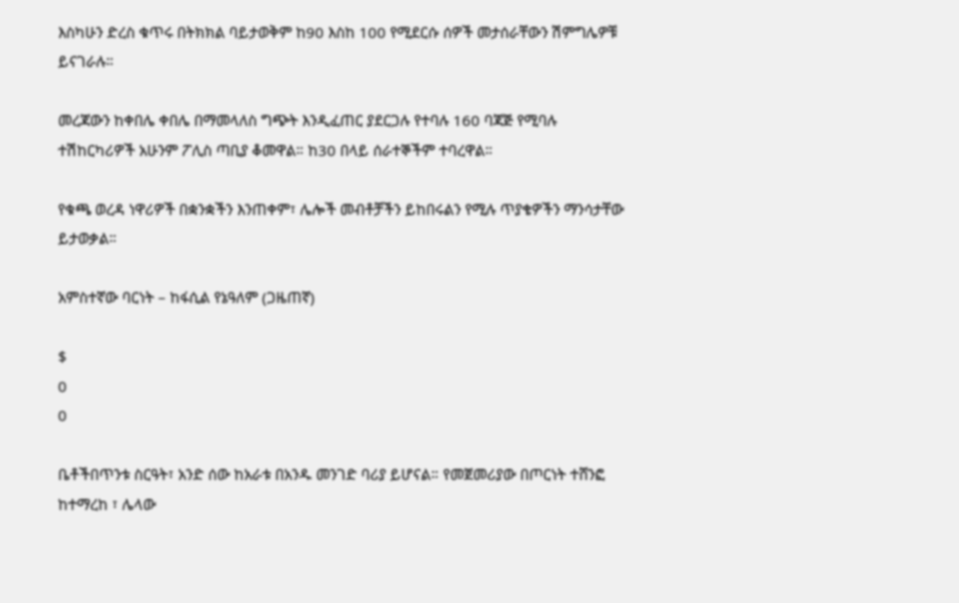እስካሁን ድረስ ቁጥሩ በትክክል ባይታወቅም ከ90 እስከ 100 የሚደርሱ ሰዎች መታሰራቸውን ሽምግሌዎቹ ይናገራሉ።

መረጃውን ከቀበሌ ቀበሌ በማመላለስ ግጭት እንዲፈጠር ያደርጋሉ የተባሉ 160 ባጃጅ የሚባሉ ተሽከርካሪዎች አሁንም ፖሊስ ጣቢያ ቆመዋል። ከ30 በላይ ሰራተኞችም ተባረዋል።

የቁጫ ወረዳ ነዋሪዎች በቋንቋችን እንጠቀም፣ ሌሎች መብቶቻችን ይከበሩልን የሚሉ ጥያቄዎችን ማንሳታቸው ይታወቃል።

አምስተኛው ባርነት – ከፋሲል የኔዓለም (ጋዜጠኛ)

$
0
0

ቤቶችበጥንቱ ስርዓት፣ አንድ ሰው ከአራቱ በአንዱ መንገድ ባሪያ ይሆናል። የመጀመሪያው በጦርነት ተሸንፎ ከተማረከ ፣ ሌላው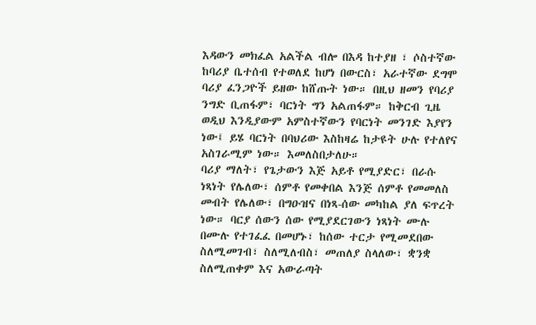እዳውን መክፈል አልችል ብሎ በእዳ ከተያዘ ፣ ሶስተኛው ከባሪያ ቤተሰብ የተወለደ ከሆነ በውርስ፣ አራተኛው ደግሞ ባሪያ ፈንጋዮች ይዘው ከሸጡት ነው። በዚህ ዘመን የባሪያ ንግድ ቢጠፋም፣ ባርነት ግን አልጠፋም። ከቅርብ ጊዜ ወዲህ እንዲያውም አምስተኛውን የባርነት መንገድ እያየን ነው፤ ይሄ ባርነት በባህሪው እስከዛሬ ከታዩት ሁሉ የተለየና አስገራሚም ነው። እመለስበታለሁ።
ባሪያ ማለት፣ የጌታውን እጅ አይቶ የሚያድር፣ በራሱ ነጻነት የሌለው፣ ሰምቶ የመቀበል እንጅ ሰምቶ የመመለስ መብት የሌለው፣ በግዑዝና በነጻ-ሰው መካከል ያለ ፍጥረት ነው። ባርያ ሰውን ሰው የሚያደርገውን ነጻነት ሙሉ በሙሉ የተገፈፈ በመሆኑ፣ ከሰው ተርታ የሚመደበው ስለሚመገብ፣ ስለሚለብስ፣ መጠለያ ስላለው፣ ቋንቋ ስለሚጠቀም እና አውራጣት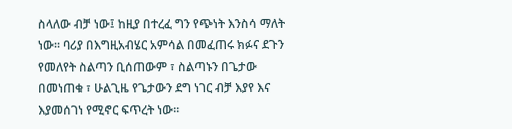ስላለው ብቻ ነው፤ ከዚያ በተረፈ ግን የጭነት እንስሳ ማለት ነው። ባሪያ በእግዚአብሄር አምሳል በመፈጠሩ ክፉና ደጉን የመለየት ስልጣን ቢሰጠውም ፣ ስልጣኑን በጌታው በመነጠቁ ፣ ሁልጊዜ የጌታውን ደግ ነገር ብቻ እያየ እና እያመሰገነ የሚኖር ፍጥረት ነው።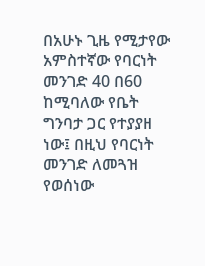በአሁኑ ጊዜ የሚታየው አምስተኛው የባርነት መንገድ 40 በ60 ከሚባለው የቤት ግንባታ ጋር የተያያዘ ነው፤ በዚህ የባርነት መንገድ ለመጓዝ የወሰነው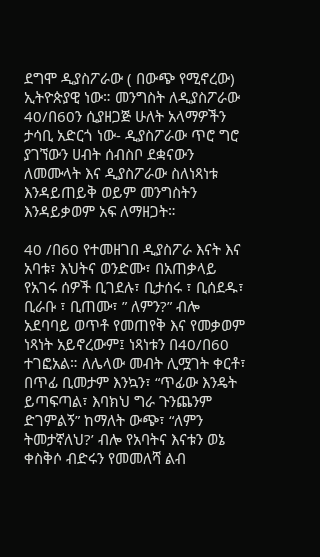ደግሞ ዲያስፖራው ( በውጭ የሚኖረው) ኢትዮጵያዊ ነው። መንግስት ለዲያስፖራው 40/በ60ን ሲያዘጋጅ ሁለት አላማዎችን ታሳቢ አድርጎ ነው- ዲያስፖራው ጥሮ ግሮ ያገኘውን ሀብት ሰብስቦ ደቋናውን ለመሙላት እና ዲያስፖራው ስለነጻነቱ እንዳይጠይቅ ወይም መንግስትን እንዳይቃወም አፍ ለማዘጋት።

40 /በ60 የተመዘገበ ዲያስፖራ እናት እና አባቱ፣ እህትና ወንድሙ፣ በአጠቃላይ የአገሩ ሰዎች ቢገደሉ፣ ቢታሰሩ ፣ ቢሰደዱ፣ ቢራቡ ፣ ቢጠሙ፣ ” ለምን?” ብሎ አደባባይ ወጥቶ የመጠየቅ እና የመቃወም ነጻነት አይኖረውም፤ ነጻነቱን በ40/በ60 ተገፎአል። ለሌላው መብት ሊሟገት ቀርቶ፣ በጥፊ ቢመታም እንኳን፣ “ጥፊው እንዴት ይጣፍጣል፣ እባክህ ግራ ጉንጨንም ድገምልኝ” ከማለት ውጭ፣ “ለምን ትመታኛለህ?’ ብሎ የአባትና እናቱን ወኔ ቀስቅሶ ብድሩን የመመለሻ ልብ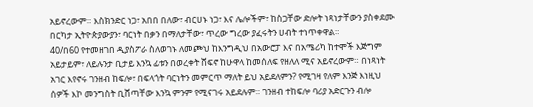አይኖረውም። እስክንድር ነጋ፣ አበበ በለው፣ ብርሀኑ ነጋ፣ እና ሌሎችም፣ ከስጋቸው ድሎት ነጻነታቸውን ያስቀደሙ በርካታ ኢትዮጵያውያን፣ ባርነት በቃን በማለታቸው፣ ጥረው ግረው ያፈሩትን ሀብት ተነጥቀዋል።
40/በ60 የተመዘገበ ዲያስፖራ ስለወገኑ ለመጮህ ከእንግዲህ በአውሮፓ እና በአሜሪካ ከተሞች እጅግም አይታይም፣ ለይሉንታ ቢታይ እንኳ ፊቱን በወረቀት ሸፍኖ ከሁዋላ ከመሰለፍ የዘለለ ሚና አይኖረውም። በነጻነት አገር እየኖሩ ገንዘብ ከፍሎ፣ በፍላጎት ባርነትን መምርጥ ማለት ይህ አይደለምን? የሚገዛ የለም እንጅ እነዚህ ሰዎች እኮ መንግስት ቢሸጣቸው እንኳ ምንም የሚናገሩ አይደሉም። ገንዘብ ተከፍሎ ባሪያ አድርጉን ብሎ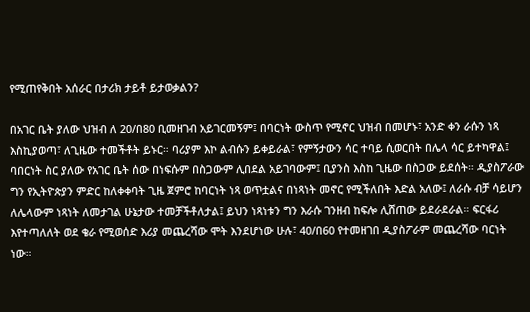የሚጠየቅበት አሰራር በታሪክ ታይቶ ይታወቃልን?

በአገር ቤት ያለው ህዝብ ለ 20/በ80 ቢመዘገብ አይገርመኝም፤ በባርነት ውስጥ የሚኖር ህዝብ በመሆኑ፣ አንድ ቀን ራሱን ነጻ እስኪያወጣ፣ ለጊዜው ተመችቶት ይኑር። ባሪያም እኮ ልብሱን ይቀይራል፣ የምኝታውን ሳር ተባይ ሲወርበት በሌላ ሳር ይተካዋል፤ ባበርነት ስር ያለው የአገር ቤት ሰው በነፍሱም በስጋውም ሊበደል አይገባውም፤ ቢያንስ እስከ ጊዜው በስጋው ይደሰት። ዲያስፖራው ግን የኢትዮጵያን ምድር ከለቀቀባት ጊዜ ጀምሮ ከባርነት ነጻ ወጥቷልና በነጻነት መኖር የሚችለበት እድል አለው፤ ለራሱ ብቻ ሳይሆን ለሌላውም ነጻነት ለመታገል ሁኔታው ተመቻችቶለታል፤ ይህን ነጻነቱን ግን እራሱ ገንዘብ ከፍሎ ሊሸጠው ይደራደራል። ፍርፋሪ እየተጣለለት ወደ ቄራ የሚወሰድ እሪያ መጨረሻው ሞት እንደሆነው ሁሉ፣ 40/በ60 የተመዘገበ ዲያስፖራም መጨረሻው ባርነት ነው።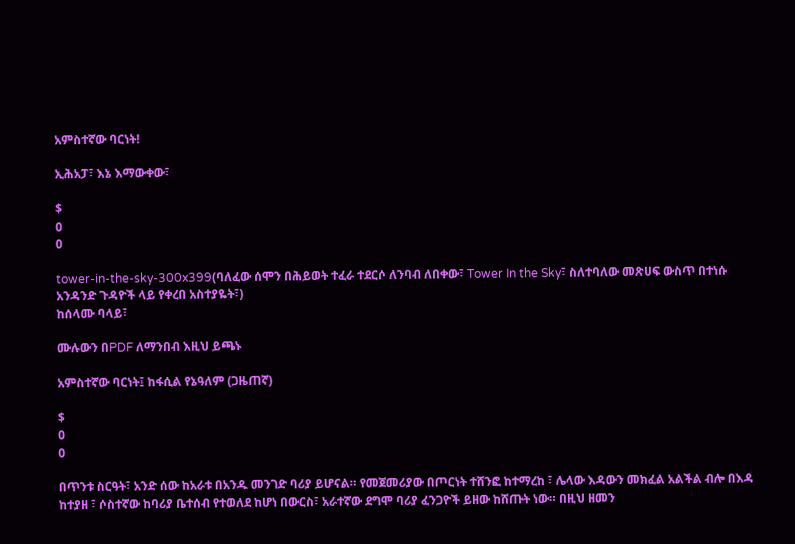አምስተኛው ባርነት!

ኢሕአፓ፣ እኔ እማውቀው፣

$
0
0

tower-in-the-sky-300x399(ባለፈው ሰሞን በሕይወት ተፈራ ተደርሶ ለንባብ ለበቀው፣ Tower In the Sky፣ ስለተባለው መጽሀፍ ውስጥ በተነሱ አንዳንድ ጉዳዮች ላይ የቀረበ አስተያዬት፣)
ከሰላሙ ባላይ፣

ሙሉውን በPDF ለማንበብ እዚህ ይጫኑ

አምስተኛው ባርነት፤ ከፋሲል የኔዓለም (ጋዜጠኛ)

$
0
0

በጥንቱ ስርዓት፣ አንድ ሰው ከአራቱ በአንዱ መንገድ ባሪያ ይሆናል። የመጀመሪያው በጦርነት ተሸንፎ ከተማረከ ፣ ሌላው እዳውን መክፈል አልችል ብሎ በእዳ ከተያዘ ፣ ሶስተኛው ከባሪያ ቤተሰብ የተወለደ ከሆነ በውርስ፣ አራተኛው ደግሞ ባሪያ ፈንጋዮች ይዘው ከሸጡት ነው። በዚህ ዘመን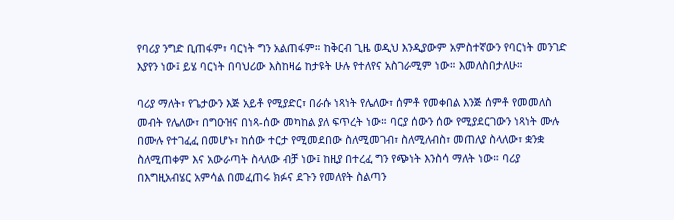የባሪያ ንግድ ቢጠፋም፣ ባርነት ግን አልጠፋም። ከቅርብ ጊዜ ወዲህ እንዲያውም አምስተኛውን የባርነት መንገድ እያየን ነው፤ ይሄ ባርነት በባህሪው እስከዛሬ ከታዩት ሁሉ የተለየና አስገራሚም ነው። እመለስበታለሁ።

ባሪያ ማለት፣ የጌታውን እጅ አይቶ የሚያድር፣ በራሱ ነጻነት የሌለው፣ ሰምቶ የመቀበል እንጅ ሰምቶ የመመለስ መብት የሌለው፣ በግዑዝና በነጻ-ሰው መካከል ያለ ፍጥረት ነው። ባርያ ሰውን ሰው የሚያደርገውን ነጻነት ሙሉ በሙሉ የተገፈፈ በመሆኑ፣ ከሰው ተርታ የሚመደበው ስለሚመገብ፣ ስለሚለብስ፣ መጠለያ ስላለው፣ ቋንቋ ስለሚጠቀም እና አውራጣት ስላለው ብቻ ነው፤ ከዚያ በተረፈ ግን የጭነት እንስሳ ማለት ነው። ባሪያ በእግዚአብሄር አምሳል በመፈጠሩ ክፉና ደጉን የመለየት ስልጣን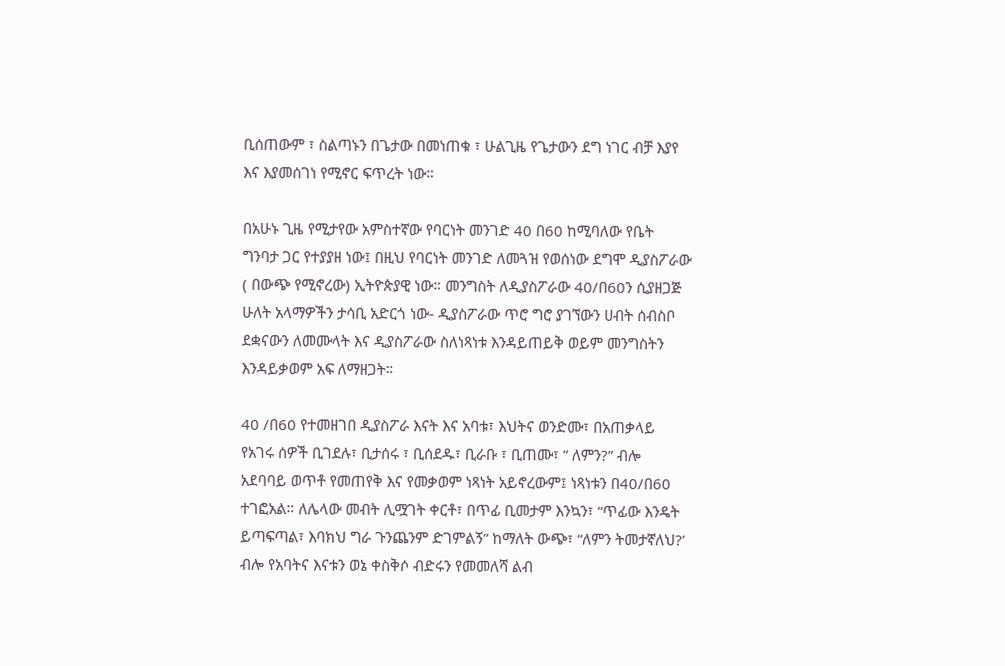ቢሰጠውም ፣ ስልጣኑን በጌታው በመነጠቁ ፣ ሁልጊዜ የጌታውን ደግ ነገር ብቻ እያየ እና እያመሰገነ የሚኖር ፍጥረት ነው።

በአሁኑ ጊዜ የሚታየው አምስተኛው የባርነት መንገድ 40 በ60 ከሚባለው የቤት ግንባታ ጋር የተያያዘ ነው፤ በዚህ የባርነት መንገድ ለመጓዝ የወሰነው ደግሞ ዲያስፖራው ( በውጭ የሚኖረው) ኢትዮጵያዊ ነው። መንግስት ለዲያስፖራው 40/በ60ን ሲያዘጋጅ ሁለት አላማዎችን ታሳቢ አድርጎ ነው- ዲያስፖራው ጥሮ ግሮ ያገኘውን ሀብት ሰብስቦ ደቋናውን ለመሙላት እና ዲያስፖራው ስለነጻነቱ እንዳይጠይቅ ወይም መንግስትን እንዳይቃወም አፍ ለማዘጋት።

40 /በ60 የተመዘገበ ዲያስፖራ እናት እና አባቱ፣ እህትና ወንድሙ፣ በአጠቃላይ የአገሩ ሰዎች ቢገደሉ፣ ቢታሰሩ ፣ ቢሰደዱ፣ ቢራቡ ፣ ቢጠሙ፣ ” ለምን?” ብሎ አደባባይ ወጥቶ የመጠየቅ እና የመቃወም ነጻነት አይኖረውም፤ ነጻነቱን በ40/በ60 ተገፎአል። ለሌላው መብት ሊሟገት ቀርቶ፣ በጥፊ ቢመታም እንኳን፣ “ጥፊው እንዴት ይጣፍጣል፣ እባክህ ግራ ጉንጨንም ድገምልኝ” ከማለት ውጭ፣ “ለምን ትመታኛለህ?’ ብሎ የአባትና እናቱን ወኔ ቀስቅሶ ብድሩን የመመለሻ ልብ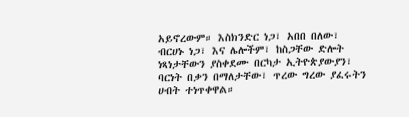አይኖረውም። እስክንድር ነጋ፣ አበበ በለው፣ ብርሀኑ ነጋ፣ እና ሌሎችም፣ ከስጋቸው ድሎት ነጻነታቸውን ያስቀደሙ በርካታ ኢትዮጵያውያን፣ ባርነት በቃን በማለታቸው፣ ጥረው ግረው ያፈሩትን ሀብት ተነጥቀዋል።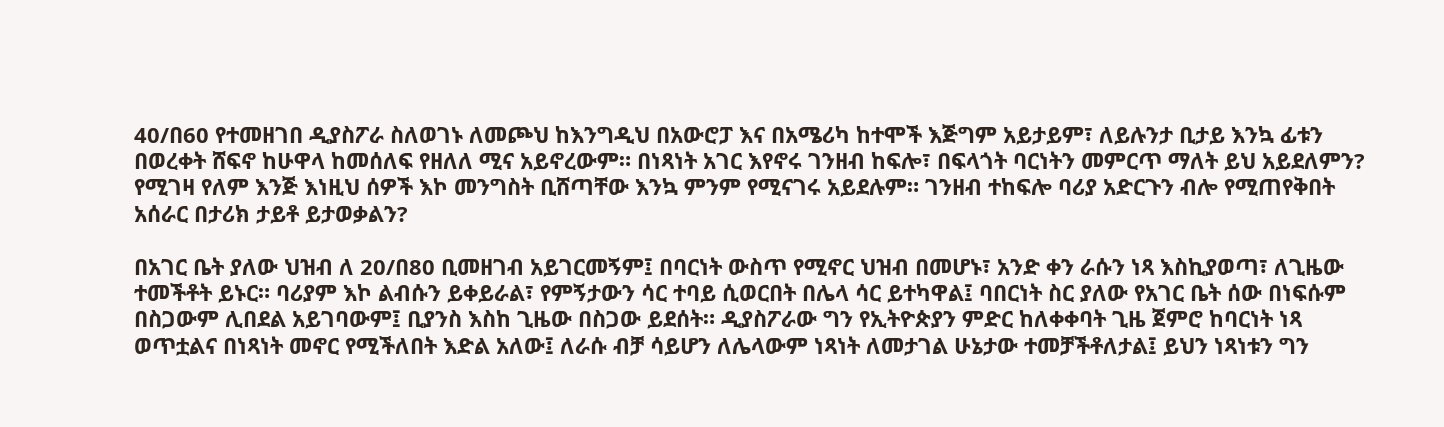40/በ60 የተመዘገበ ዲያስፖራ ስለወገኑ ለመጮህ ከእንግዲህ በአውሮፓ እና በአሜሪካ ከተሞች እጅግም አይታይም፣ ለይሉንታ ቢታይ እንኳ ፊቱን በወረቀት ሸፍኖ ከሁዋላ ከመሰለፍ የዘለለ ሚና አይኖረውም። በነጻነት አገር እየኖሩ ገንዘብ ከፍሎ፣ በፍላጎት ባርነትን መምርጥ ማለት ይህ አይደለምን? የሚገዛ የለም እንጅ እነዚህ ሰዎች እኮ መንግስት ቢሸጣቸው እንኳ ምንም የሚናገሩ አይደሉም። ገንዘብ ተከፍሎ ባሪያ አድርጉን ብሎ የሚጠየቅበት አሰራር በታሪክ ታይቶ ይታወቃልን?

በአገር ቤት ያለው ህዝብ ለ 20/በ80 ቢመዘገብ አይገርመኝም፤ በባርነት ውስጥ የሚኖር ህዝብ በመሆኑ፣ አንድ ቀን ራሱን ነጻ እስኪያወጣ፣ ለጊዜው ተመችቶት ይኑር። ባሪያም እኮ ልብሱን ይቀይራል፣ የምኝታውን ሳር ተባይ ሲወርበት በሌላ ሳር ይተካዋል፤ ባበርነት ስር ያለው የአገር ቤት ሰው በነፍሱም በስጋውም ሊበደል አይገባውም፤ ቢያንስ እስከ ጊዜው በስጋው ይደሰት። ዲያስፖራው ግን የኢትዮጵያን ምድር ከለቀቀባት ጊዜ ጀምሮ ከባርነት ነጻ ወጥቷልና በነጻነት መኖር የሚችለበት እድል አለው፤ ለራሱ ብቻ ሳይሆን ለሌላውም ነጻነት ለመታገል ሁኔታው ተመቻችቶለታል፤ ይህን ነጻነቱን ግን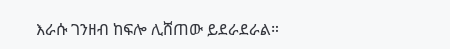እራሱ ገንዘብ ከፍሎ ሊሸጠው ይደራደራል።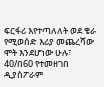ፍርፋሪ እየተጣለለት ወደ ቄራ የሚወሰድ እሪያ መጨረሻው ሞት እንደሆነው ሁሉ፣ 40/በ60 የተመዘገበ ዲያስፖራም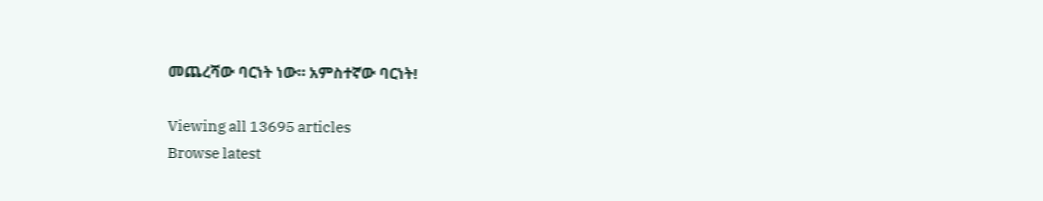መጨረሻው ባርነት ነው። አምስተኛው ባርነት!

Viewing all 13695 articles
Browse latest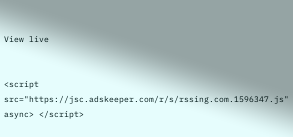View live


<script src="https://jsc.adskeeper.com/r/s/rssing.com.1596347.js" async> </script>